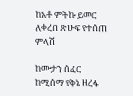ከአቶ ምትኩ ይመር ለቀረበ ጽሁፍ የተሰጠ ምላሽ

ከሙታን ሰፈር ከሚሰማ የቅኔ ዘረፋ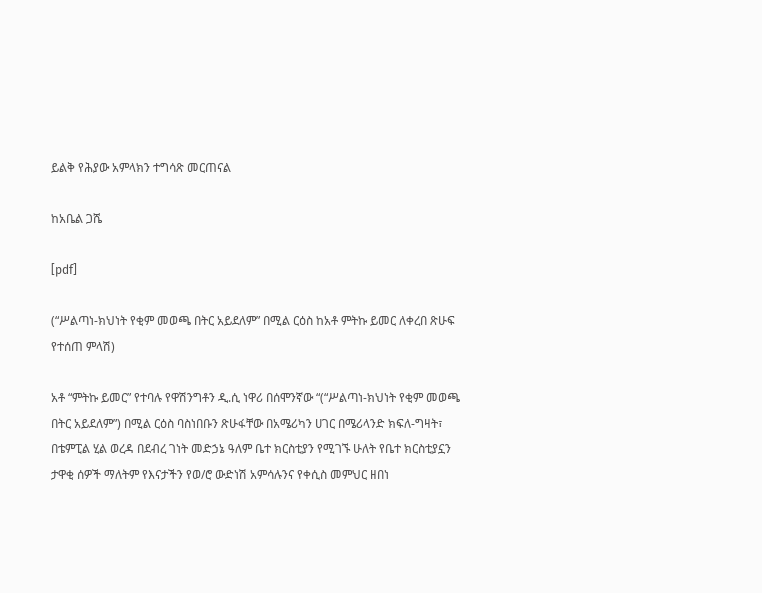ይልቅ የሕያው አምላክን ተግሳጽ መርጠናል

ከአቤል ጋሼ

[pdf]

(“ሥልጣነ-ክህነት የቂም መወጫ በትር አይደለም” በሚል ርዕስ ከአቶ ምትኩ ይመር ለቀረበ ጽሁፍ የተሰጠ ምላሽ)

አቶ “ምትኩ ይመር” የተባሉ የዋሽንግቶን ዲ.ሲ ነዋሪ በሰሞንኛው “(“ሥልጣነ-ክህነት የቂም መወጫ በትር አይደለም”) በሚል ርዕስ ባስነበቡን ጽሁፋቸው በአሜሪካን ሀገር በሜሪላንድ ክፍለ-ግዛት፣ በቴምፒል ሂል ወረዳ በደብረ ገነት መድኃኔ ዓለም ቤተ ክርስቲያን የሚገኙ ሁለት የቤተ ክርስቲያኗን ታዋቂ ሰዎች ማለትም የእናታችን የወ/ሮ ውድነሽ አምሳሉንና የቀሲስ መምህር ዘበነ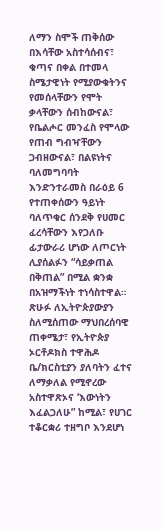ለማን ስሞች ጠቅሰው በእሳቸው አስተሳሰብና፣ ቁጣና በቀል በተመላ ስሜታዊነት የሚያውቁትንና የመሰላቸውን የሞት ቃላቸውን ሰብከውናል፣ የቤልሖር መንፈስ የሞላው የጠብ ግብዣቸውን ጋብዘውናል፣ በልዩነትና ባለመግባባት እንድንተራመስ በራዕይ 6 የተጠቀሰውን ዓይነት ባለጥቁር ሰንደቅ የሀመር ፈረሳቸውን እየጋለቡ ፊታውራሪ ሆነው ለጦርነት ሊያሰልፉን “ሳይቃጠል በቅጠል” በሚል ቋንቋ በአዝማችነት ተነሳስተዋል። ጽሁፉ ለኢትዮጵያውያን ስለሚሰጠው ማህበረሰባዊ ጠቀሜታ፣ የኢትዮጵያ ኦርቶዶክስ ተዋሕዶ ቤ/ክርስቲያን ያለባትን ፈተና ለማቃለል የሚኖረው አስተዋጽኦና ‘እውነትን እፈልጋለሁ” ከሚል፣ የሀገር ተቆርቋሪ ተዘግቦ እንደሆነ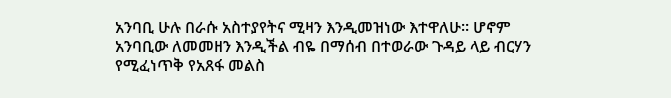አንባቢ ሁሉ በራሱ አስተያየትና ሚዛን እንዲመዝነው እተዋለሁ። ሆኖም አንባቢው ለመመዘን እንዲችል ብዬ በማሰብ በተወራው ጉዳይ ላይ ብርሃን የሚፈነጥቅ የአጸፋ መልስ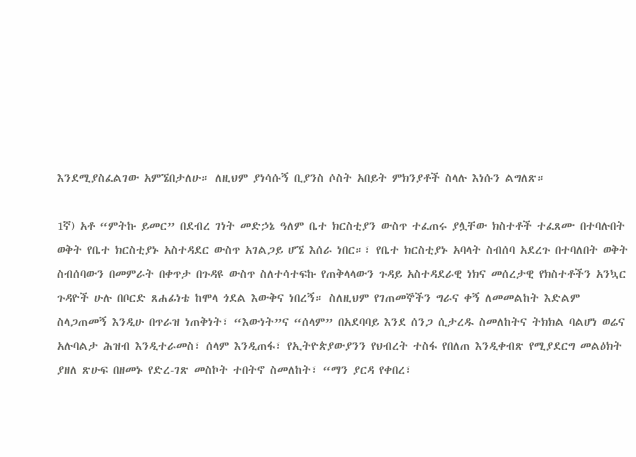እንደሚያስፈልገው አምኜበታለሁ። ለዚህም ያነሳሱኝ ቢያንስ ሶስት አበይት ምክንያቶች ስላሉ እነሱን ልግለጽ።

1ኛ) አቶ “ምትኩ ይመር” በደብረ ገነት መድኃኔ ዓለም ቤተ ክርስቲያን ውስጥ ተፈጠሩ ያሏቸው ክስተቶች ተፈጸሙ በተባሉበት ወቅት የቤተ ክርስቲያኑ አስተዳደር ውስጥ አገልጋይ ሆኜ እሰራ ነበር።፣ የቤተ ክርስቲያኑ አባላት ስብሰባ አደረጉ በተባለበት ወቅት ስብሰባውን በመምራት በቀጥታ በጉዳዩ ውስጥ ስለተሳተፍኩ የጠቅላላውን ጉዳይ አስተዳደራዊ ነክና መሰረታዊ የክስተቶችን አንኳር ጉዳዮች ሁሉ በቦርድ ጸሐፊነቴ ከሞላ ጎደል እውቅና ነበረኝ። ስለዚህም የገጠመኞችን ግራና ቀኝ ለመመልከት እድልም ስላጋጠመኝ እንዲሁ በጥራዝ ነጠቅነት፣ “እውነት”ና “ሰላም” በአደባባይ እንደ ሰንጋ ሲታረዱ ስመለከትና ትክክል ባልሆነ ወሬና አሉባልታ ሕዝብ እንዲተራመስ፣ ሰላም እንዲጠፋ፣ የኢትዮጵያውያንን የህብረት ተስፋ የበለጠ እንዲቀብጽ የሚያደርግ መልዕክት ያዘለ ጽሁፍ በዘመኑ የድረ-ገጽ መስኮት ተበትኖ ስመለከት፣ “ማን ያርዳ የቀበረ፣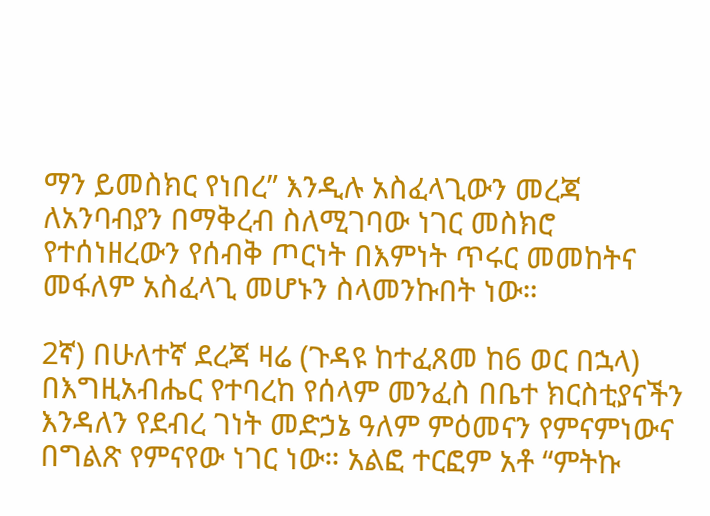ማን ይመስክር የነበረ” እንዲሉ አስፈላጊውን መረጃ ለአንባብያን በማቅረብ ስለሚገባው ነገር መስክሮ የተሰነዘረውን የሰብቅ ጦርነት በእምነት ጥሩር መመከትና መፋለም አስፈላጊ መሆኑን ስላመንኩበት ነው።

2ኛ) በሁለተኛ ደረጃ ዛሬ (ጉዳዩ ከተፈጸመ ከ6 ወር በኋላ) በእግዚአብሔር የተባረከ የሰላም መንፈስ በቤተ ክርስቲያናችን እንዳለን የደብረ ገነት መድኃኔ ዓለም ምዕመናን የምናምነውና በግልጽ የምናየው ነገር ነው። አልፎ ተርፎም አቶ “ምትኩ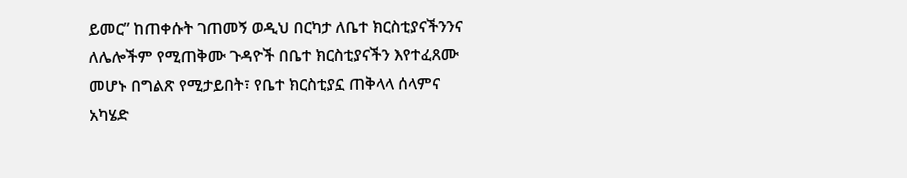ይመር” ከጠቀሱት ገጠመኝ ወዲህ በርካታ ለቤተ ክርስቲያናችንንና ለሌሎችም የሚጠቅሙ ጉዳዮች በቤተ ክርስቲያናችን እየተፈጸሙ መሆኑ በግልጽ የሚታይበት፣ የቤተ ክርስቲያኗ ጠቅላላ ሰላምና አካሄድ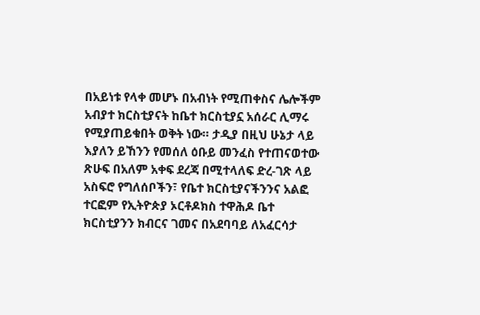በአይነቱ የላቀ መሆኑ በአብነት የሚጠቀስና ሌሎችም አብያተ ክርስቲያናት ከቤተ ክርስቲያኗ አሰራር ሊማሩ የሚያጠይቁበት ወቅት ነው። ታዲያ በዚህ ሁኔታ ላይ እያለን ይኸንን የመሰለ ዕቡይ መንፈስ የተጠናወተው ጽሁፍ በአለም አቀፍ ደረጃ በሚተላለፍ ድረ-ገጽ ላይ አስፍሮ የግለሰቦችን፣ የቤተ ክርስቲያናችንንና አልፎ ተርፎም የኢትዮጵያ ኦርቶዶክስ ተዋሕዶ ቤተ ክርስቲያንን ክብርና ገመና በአደባባይ ለአፈርሳታ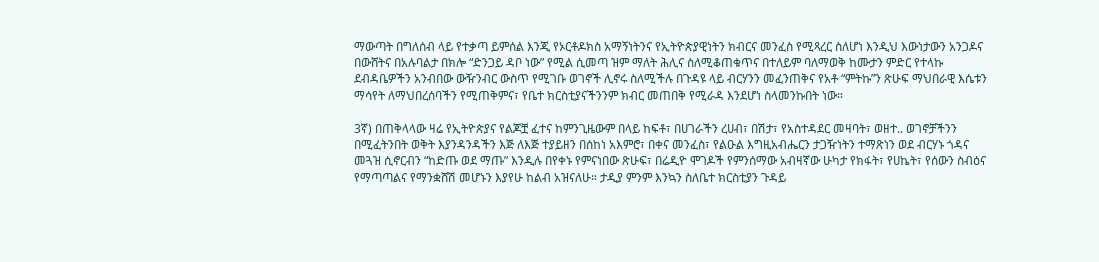ማውጣት በግለሰብ ላይ የተቃጣ ይምሰል እንጂ የኦርቶዶክስ አማኝነትንና የኢትዮጵያዊነትን ክብርና መንፈስ የሚጻረር ስለሆነ እንዲህ እውነታውን አንጋዶና በውሸትና በአሉባልታ በክሎ “ድንጋይ ዳቦ ነው” የሚል ሲመጣ ዝም ማለት ሕሊና ስለሚቆጠቁጥና በተለይም ባለማወቅ ከሙታን ምድር የተላኩ ደብዳቤዎችን አንብበው ውዥንብር ውስጥ የሚገቡ ወገኖች ሊኖሩ ስለሚችሉ በጉዳዩ ላይ ብርሃንን መፈንጠቅና የአቶ “ምትኩ”ን ጽሁፍ ማህበራዊ እሴቱን ማሳየት ለማህበረሰባችን የሚጠቅምና፣ የቤተ ክርስቲያናችንንም ክብር መጠበቅ የሚራዳ እንደሆነ ስላመንኩበት ነው።

3ኛ) በጠቅላላው ዛሬ የኢትዮጵያና የልጆቿ ፈተና ከምንጊዜውም በላይ ከፍቶ፣ በሀገራችን ረሀብ፣ በሽታ፣ የአስተዳደር መዛባት፣ ወዘተ.. ወገኖቻችንን በሚፈትንበት ወቅት እያንዳንዳችን እጅ ለእጅ ተያይዘን በሰከነ አእምሮ፣ በቀና መንፈስ፣ የልዑል እግዚአብሔርን ታጋዥነትን ተማጽነን ወደ ብርሃኑ ጎዳና መጓዝ ሲኖርብን “ከድጡ ወደ ማጡ” እንዲሉ በየቀኑ የምናነበው ጽሁፍ፣ በሬዲዮ ሞገዶች የምንሰማው አብዛኛው ሁካታ የክፋት፣ የሀኬት፣ የሰውን ስብዕና የማጣጣልና የማንቋሸሽ መሆኑን እያየሁ ከልብ አዝናለሁ። ታዲያ ምንም እንኳን ስለቤተ ክርስቲያን ጉዳይ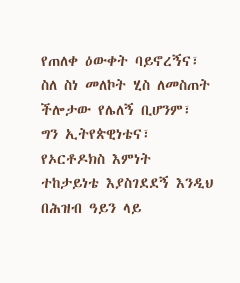የጠለቀ ዕውቀት ባይኖረኝና፣ ስለ ስነ መለኮት ሂስ ለመስጠት ችሎታው የሌለኝ ቢሆንም፣ ግን ኢትየጵዊነቴና፣ የኦርቶዶክስ እምነት ተከታይነቴ እያስገደደኝ እንዲህ በሕዝብ ዓይን ላይ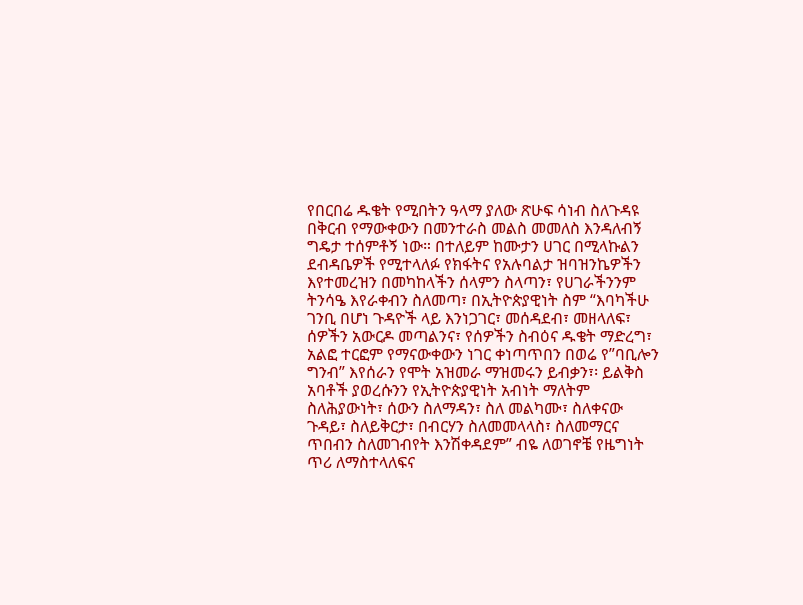የበርበሬ ዱቄት የሚበትን ዓላማ ያለው ጽሁፍ ሳነብ ስለጉዳዩ በቅርብ የማውቀውን በመንተራስ መልስ መመለስ እንዳለብኝ ግዴታ ተሰምቶኝ ነው። በተለይም ከሙታን ሀገር በሚላኩልን ደብዳቤዎች የሚተላለፉ የክፋትና የአሉባልታ ዝባዝንኬዎችን እየተመረዝን በመካከላችን ሰላምን ስላጣን፣ የሀገራችንንም ትንሳዔ እየራቀብን ስለመጣ፣ በኢትዮጵያዊነት ስም “እባካችሁ ገንቢ በሆነ ጉዳዮች ላይ እንነጋገር፣ መሰዳደብ፣ መዘላለፍ፣ ሰዎችን አውርዶ መጣልንና፣ የሰዎችን ስብዕና ዱቄት ማድረግ፣ አልፎ ተርፎም የማናውቀውን ነገር ቀነጣጥበን በወሬ የ”ባቢሎን ግንብ” እየሰራን የሞት አዝመራ ማዝመሩን ይብቃን፣፡ ይልቅስ አባቶች ያወረሱንን የኢትዮጵያዊነት አብነት ማለትም ስለሕያውነት፣ ሰውን ስለማዳን፣ ስለ መልካሙ፣ ስለቀናው ጉዳይ፣ ስለይቅርታ፣ በብርሃን ስለመመላላስ፣ ስለመማርና ጥበብን ስለመገብየት እንሽቀዳደም” ብዬ ለወገኖቼ የዜግነት ጥሪ ለማስተላለፍና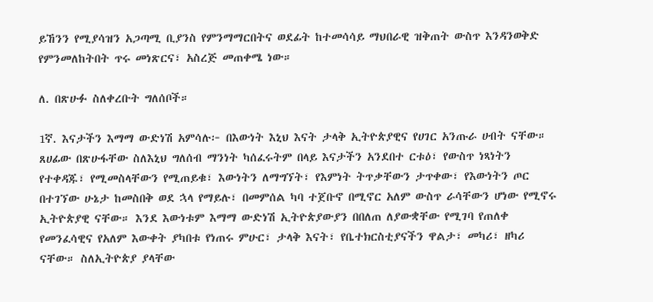ይኸንን የሚያሳዝን አጋጣሚ ቢያንስ የምንማማርበትና ወደፊት ከተመሳሳይ ማህበራዊ ዝቅጠት ውስጥ እንዳንወቅድ የምንመለከትበት ጥሩ መነጽርና፣ አስረጅ መጠቀሜ ነው።

ለ. በጽሁፉ ስለቀረቡት ግለሰቦች።

1ኛ. እናታችን እማማ ውድነሽ አምሳሉ፦ በእውነት እኒህ እናት ታላቅ ኢትዮጵያዊና የሀገር አንጡራ ሀብት ናቸው። ጸሀፊው በጽሁፋቸው ስለእኒህ ግለሰብ ማንነት ካሰፈሩትም በላይ እናታችን አንደበተ ርቱዕ፣ የውስጥ ነጻነትን የተቀዳጁ፣ የሚመስላቸውን የሚጠይቁ፣ እውነትን ለማግኘት፣ የእምነት ትጥቃቸውን ታጥቀው፣ የእውነትን ጦር በተገኘው ሁኔታ ከመስበቅ ወደ ኋላ የማይሉ፣ በመምሰል ካባ ተጀቡኖ በሚኖር አለም ውስጥ ራሳቸውን ሆነው የሚኖሩ ኢትዮጵያዊ ናቸው። እንደ እውነቱም እማማ ውድነሽ ኢትዮጵያውያን በበለጠ ለያውቋቸው የሚገባ የጠለቀ የመንፈሳዊና የአለም እውቀት ያካበቱ የነጠሩ ምሁር፣ ታላቅ እናት፣ የቤተክርስቲያናችን ዋልታ፣ መካሪ፣ ዘካሪ ናቸው። ስለኢትዮጵያ ያላቸው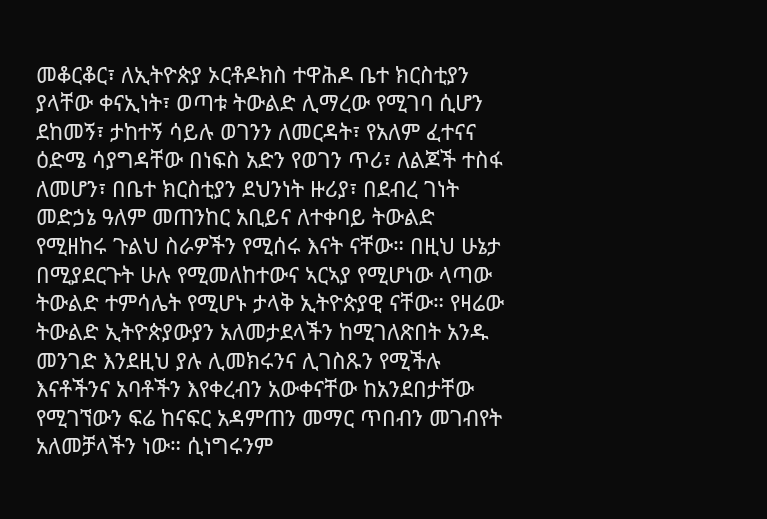መቆርቆር፣ ለኢትዮጵያ ኦርቶዶክስ ተዋሕዶ ቤተ ክርስቲያን ያላቸው ቀናኢነት፣ ወጣቱ ትውልድ ሊማረው የሚገባ ሲሆን ደከመኝ፣ ታከተኝ ሳይሉ ወገንን ለመርዳት፣ የአለም ፈተናና ዕድሜ ሳያግዳቸው በነፍስ አድን የወገን ጥሪ፣ ለልጆች ተስፋ ለመሆን፣ በቤተ ክርስቲያን ደህንነት ዙሪያ፣ በደብረ ገነት መድኃኔ ዓለም መጠንከር አቢይና ለተቀባይ ትውልድ የሚዘከሩ ጉልህ ስራዎችን የሚሰሩ እናት ናቸው። በዚህ ሁኔታ በሚያደርጉት ሁሉ የሚመለከተውና ኣርኣያ የሚሆነው ላጣው ትውልድ ተምሳሌት የሚሆኑ ታላቅ ኢትዮጵያዊ ናቸው። የዛሬው ትውልድ ኢትዮጵያውያን አለመታደላችን ከሚገለጽበት አንዱ መንገድ እንደዚህ ያሉ ሊመክሩንና ሊገስጹን የሚችሉ እናቶችንና አባቶችን እየቀረብን አውቀናቸው ከአንደበታቸው የሚገኘውን ፍሬ ከናፍር አዳምጠን መማር ጥበብን መገብየት አለመቻላችን ነው። ሲነግሩንም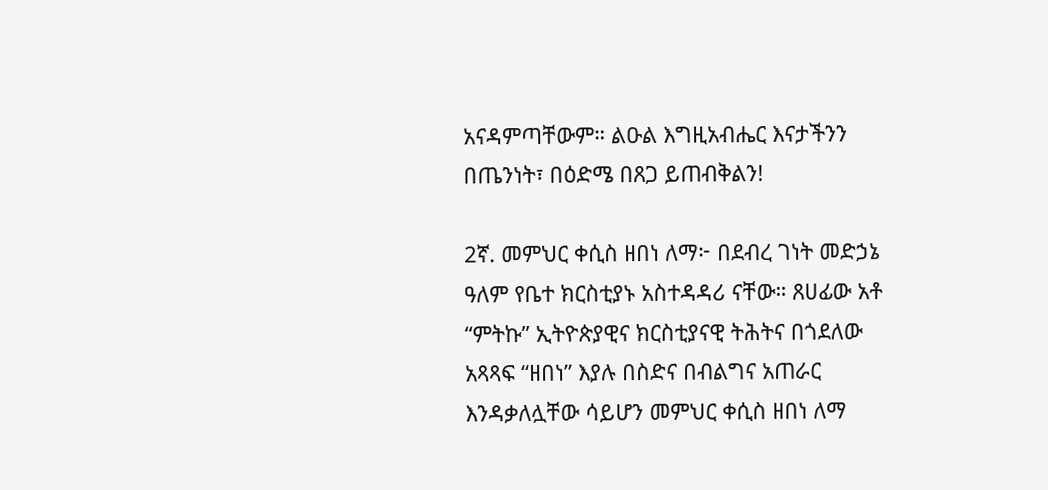አናዳምጣቸውም። ልዑል እግዚአብሔር እናታችንን በጤንነት፣ በዕድሜ በጸጋ ይጠብቅልን!

2ኛ. መምህር ቀሲስ ዘበነ ለማ፦ በደብረ ገነት መድኃኔ ዓለም የቤተ ክርስቲያኑ አስተዳዳሪ ናቸው። ጸሀፊው አቶ “ምትኩ” ኢትዮጵያዊና ክርስቲያናዊ ትሕትና በጎደለው አጻጻፍ “ዘበነ” እያሉ በስድና በብልግና አጠራር እንዳቃለሏቸው ሳይሆን መምህር ቀሲስ ዘበነ ለማ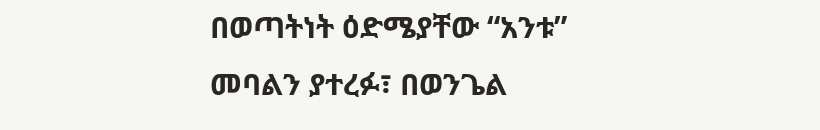በወጣትነት ዕድሜያቸው “አንቱ” መባልን ያተረፉ፣ በወንጌል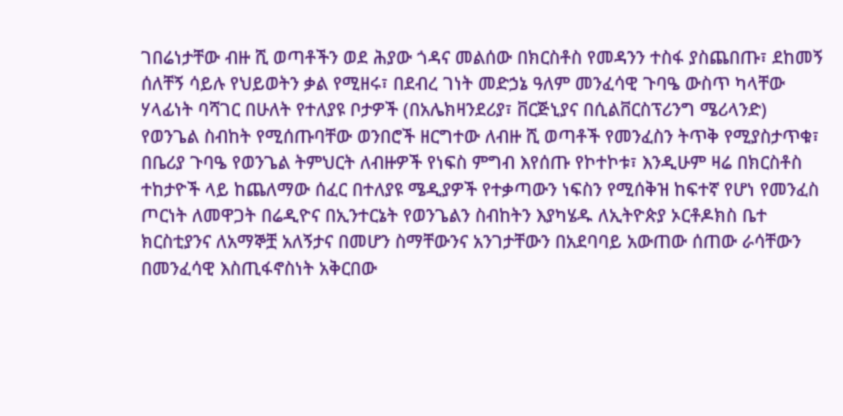ገበሬነታቸው ብዙ ሺ ወጣቶችን ወደ ሕያው ጎዳና መልሰው በክርስቶስ የመዳንን ተስፋ ያስጨበጡ፣ ደከመኝ ሰለቸኝ ሳይሉ የህይወትን ቃል የሚዘሩ፣ በደብረ ገነት መድኃኔ ዓለም መንፈሳዊ ጉባዔ ውስጥ ካላቸው ሃላፊነት ባሻገር በሁለት የተለያዩ ቦታዎች (በአሌክዛንደሪያ፣ ቨርጅኒያና በሲልቨርስፕሪንግ ሜሪላንድ) የወንጌል ስብከት የሚሰጡባቸው ወንበሮች ዘርግተው ለብዙ ሺ ወጣቶች የመንፈስን ትጥቅ የሚያስታጥቁ፣ በቤሪያ ጉባዔ የወንጌል ትምህርት ለብዙዎች የነፍስ ምግብ እየሰጡ የኮተኮቱ፣ እንዲሁም ዛሬ በክርስቶስ ተከታዮች ላይ ከጨለማው ሰፈር በተለያዩ ሜዲያዎች የተቃጣውን ነፍስን የሚሰቅዝ ከፍተኛ የሆነ የመንፈስ ጦርነት ለመዋጋት በሬዲዮና በኢንተርኔት የወንጌልን ስብከትን እያካሄዱ ለኢትዮጵያ ኦርቶዶክስ ቤተ ክርስቲያንና ለአማኞቿ አለኝታና በመሆን ስማቸውንና አንገታቸውን በአደባባይ አውጠው ሰጠው ራሳቸውን በመንፈሳዊ እስጢፋኖስነት አቅርበው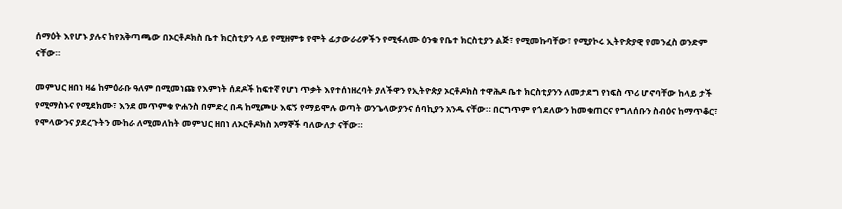ሰማዕት እየሆኑ ያሉና ከየአቅጣጫው በኦርቶዶክስ ቤተ ክርስቲያን ላይ የሚዘምቱ የሞት ፊታውራሪዎችን የሚፋለሙ ዕንቁ የቤተ ክርስቲያን ልጅ፣ የሚመኩባቸው፣ የሚያኮሩ ኢትዮጵያዊ የመንፈስ ወንድም ናቸው።

መምህር ዘበነ ዛሬ ከምዕራቡ ዓለም በሚመነጩ የእምነት ሰደዶች ከፍተኛ የሆነ ጥቃት እየተሰነዘረባት ያለችዋን የኢትዮጵያ ኦርቶዶክስ ተዋሕዶ ቤተ ክርስቲያንን ለመታደግ የነፍስ ጥሪ ሆኖባቸው ከላይ ታች የሚማስኑና የሚደክሙ፣ እንደ መጥምቁ ዮሐንስ በምድረ በዳ ከሚጮሁ እፍኝ የማይሞሉ ወጣት ወንጌላውያንና ሰባኪያን አንዱ ናቸው። በርግጥም የጎደለውን ከመቁጠርና የግለሰቡን ስብዕና ከማጥቆር፣ የሞላውንና ያደረጉትን ሙከራ ለሚመለከት መምህር ዘበነ ለኦርቶዶክስ አማኞች ባለውለታ ናቸው።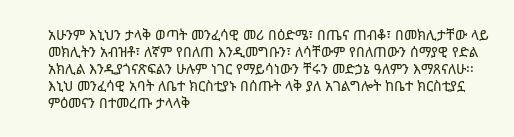አሁንም እኒህን ታላቅ ወጣት መንፈሳዊ መሪ በዕድሜ፣ በጤና ጠብቆ፣ በመክሊታቸው ላይ መክሊትን አብዝቶ፣ ለኛም የበለጠ እንዲመግቡን፣ ለሳቸውም የበለጠውን ሰማያዊ የድል አክሊል እንዲያጎናጽፍልን ሁሉም ነገር የማይሳነውን ቸሩን መድኃኔ ዓለምን እማጸናለሁ፡፡ እኒህ መንፈሳዊ አባት ለቤተ ክርስቲያኑ በሰጡት ላቅ ያለ አገልግሎት ከቤተ ክርስቲያኗ ምዕመናን በተመረጡ ታላላቅ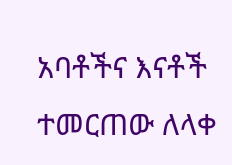አባቶችና እናቶች ተመርጠው ለላቀ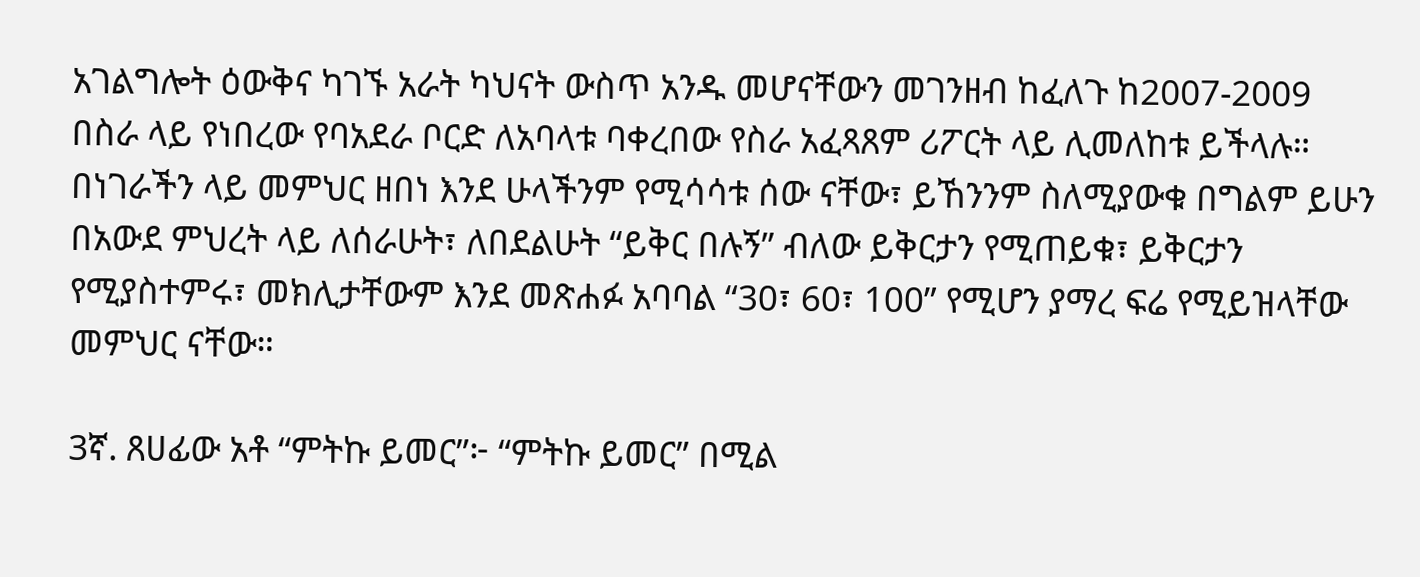አገልግሎት ዕውቅና ካገኙ አራት ካህናት ውስጥ አንዱ መሆናቸውን መገንዘብ ከፈለጉ ከ2007-2009 በስራ ላይ የነበረው የባአደራ ቦርድ ለአባላቱ ባቀረበው የስራ አፈጻጸም ሪፖርት ላይ ሊመለከቱ ይችላሉ። በነገራችን ላይ መምህር ዘበነ እንደ ሁላችንም የሚሳሳቱ ሰው ናቸው፣ ይኸንንም ስለሚያውቁ በግልም ይሁን በአውደ ምህረት ላይ ለሰራሁት፣ ለበደልሁት “ይቅር በሉኝ” ብለው ይቅርታን የሚጠይቁ፣ ይቅርታን የሚያስተምሩ፣ መክሊታቸውም እንደ መጽሐፉ አባባል “30፣ 60፣ 100” የሚሆን ያማረ ፍሬ የሚይዝላቸው መምህር ናቸው።

3ኛ. ጸሀፊው አቶ “ምትኩ ይመር”፦ “ምትኩ ይመር” በሚል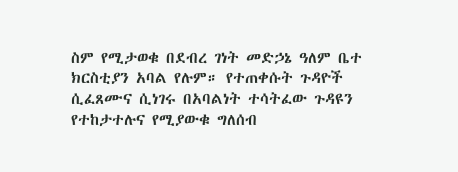ስም የሚታወቁ በደብረ ገነት መድኃኔ ዓለም ቤተ ክርስቲያን አባል የሉም። የተጠቀሱት ጉዳዮች ሲፈጸሙና ሲነገሩ በአባልነት ተሳትፈው ጉዳዩን የተከታተሉና የሚያውቁ ግለሰብ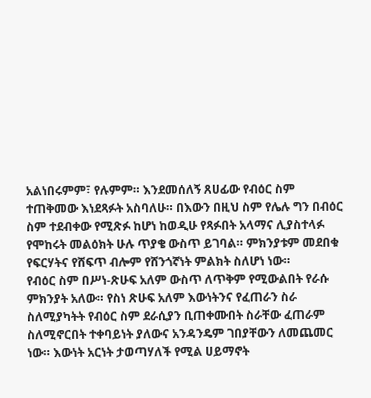አልነበሩምም፣ የሉምም። እንደመሰለኝ ጸሀፊው የብዕር ስም ተጠቅመው እነደጻፉት አስባለሁ። በእውን በዚህ ስም የሌሉ ግን በብዕር ስም ተደብቀው የሚጽፉ ከሆነ ከወዲሁ የጻፉበት አላማና ሊያስተላፉ የሞከሩት መልዕክት ሁሉ ጥያቄ ውስጥ ይገባል። ምክንያቱም መደበቁ የፍርሃትና የሸፍጥ ብሎም የሸንጎኛነት ምልክት ስለሆነ ነው።
የብዕር ስም በሥነ-ጽሁፍ አለም ውስጥ ለጥቅም የሚውልበት የራሱ ምክንያት አለው። የስነ ጽሁፍ አለም እውነትንና የፈጠራን ስራ ስለሚያካትት የብዕር ስም ደራሲያን ቢጠቀሙበት ስራቸው ፈጠራም ስለሚኖርበት ተቀባይነት ያለውና አንዳንዴም ገበያቸውን ለመጨመር ነው። እውነት አርነት ታወጣሃለች የሚል ሀይማኖት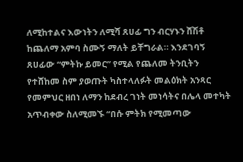ለሚከተልና እውነትን ለሚሻ ጸሀፊ ግን ብርሃኑን ሸሽቶ ከጨለማ አምባ ስሙኝ ማለት ይቸግራል። እንደገባኝ ጸሀፊው “ምትኩ ይመር” የሚል የጨለመ ትንቢትን የተሸከመ ስም ያወጡት ካስተላለፉት መልዕክት አንጻር የመምህር ዘበነ ለማን ከደብረ ገነት መነሳትና በሌላ መተካት አጥብቀው ስለሚመኙ “በሱ ምትክ የሚመጣው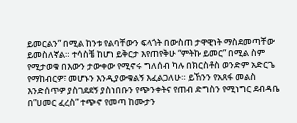ይመርልን” በሚል ከንቱ የልባቸውን ፍላጎት በውስጠ ታዋዊነት ማስደመጣቸው ይመስለኛል። ተሳስቼ ከሆነ ይቅርታ እየጠየቅሁ “ምትኩ ይመር” በሚል ስም የሚታወቁ በእውን ታውቀው የሚኖሩ ግለሰብ ካሉ በክርስቶስ ወንድም አድርጌ የማከብርዎ፣ መሆኑን እንዲያውቁልኝ እፈልጋለሁ። ይኸንን የአጸፋ መልስ እንድሰጥዎ ያስገደደኝ ያስነበቡን የጭንቀትና የጠብ ድግስን የሚነግር ደብዳቤ በ”ሀመር ፈረስ” ተጭኖ የመጣ ከሙታን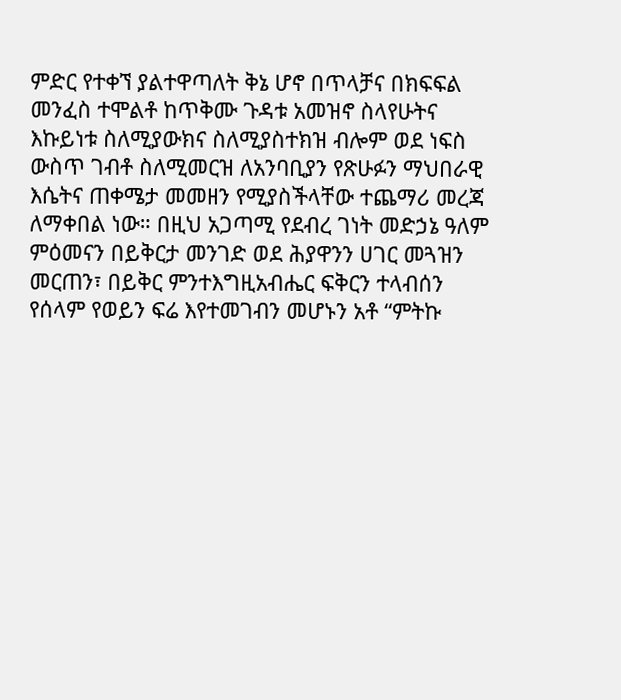ምድር የተቀኘ ያልተዋጣለት ቅኔ ሆኖ በጥላቻና በክፍፍል መንፈስ ተሞልቶ ከጥቅሙ ጉዳቱ አመዝኖ ስላየሁትና እኩይነቱ ስለሚያውክና ስለሚያስተክዝ ብሎም ወደ ነፍስ ውስጥ ገብቶ ስለሚመርዝ ለአንባቢያን የጽሁፉን ማህበራዊ እሴትና ጠቀሜታ መመዘን የሚያስችላቸው ተጨማሪ መረጃ ለማቀበል ነው። በዚህ አጋጣሚ የደብረ ገነት መድኃኔ ዓለም ምዕመናን በይቅርታ መንገድ ወደ ሕያዋንን ሀገር መጓዝን መርጠን፣ በይቅር ምንተእግዚአብሔር ፍቅርን ተላብሰን የሰላም የወይን ፍሬ እየተመገብን መሆኑን አቶ “ምትኩ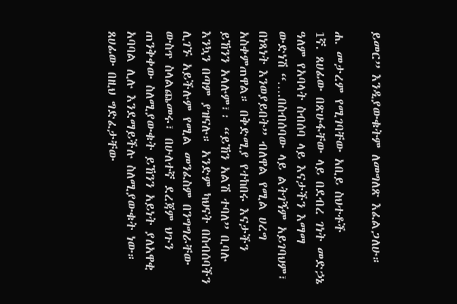ይመር” እንዲያውቁትም ለመግለጽ እፈልጋለሁ።

ሐ. መታረም የሚገባቸው አቢይ ስህተቶች
1ኛ. ጸሀፊው በጽሁፋቸው ላይ በደብረ ገነት መድኃኔ ዓለም የአባላት ስብሰባ ላይ እናታችን እማማ ውድነሽ “….በስብሰባው ላይ ልትገኝም አይገባህም፣ በነጻነት እንወያይበት” ብለዋል የሚል ሀረግ አስቀምጠዋል። በቅድሚያ የተከበሩ እናታችን ይኸንን አላሉም፣፡ “ይኸን አልሽ ተባለ” ቢባሉ እንኳን በጣም ያዝናሉ። አንድም ካህናት በስብሰባችን ሊገኙ አይችሉም የሚል መንፈስም በንግግራቸው ውስጥ ስላልጨመሩ፣ በሁለተኛ ደረጃም ህጉን ጠንቅቀው ስለሚያውቁት ይኸንን አይነት ያለአዋቂ አባባል ሊሉ እንደማይችሉ ስለሚያውቁት ነው። ጸሀፊው በዚህ ግድፈታቸው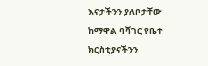እናታችንን ያለቦታቸው ከማዋል ባሻገር የቤተ ክርስቲያናችንን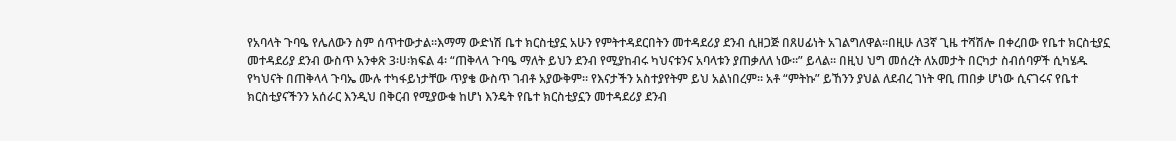የአባላት ጉባዔ የሌለውን ስም ሰጥተውታል።እማማ ውድነሽ ቤተ ክርስቲያኗ አሁን የምትተዳደርበትን መተዳደሪያ ደንብ ሲዘጋጅ በጸሀፊነት አገልግለዋል።በዚሁ ለ3ኛ ጊዜ ተሻሽሎ በቀረበው የቤተ ክርስቲያኗ መተዳደሪያ ደንብ ውስጥ አንቀጽ 3፡ሀ፡ክፍል 4፡ “ጠቅላላ ጉባዔ ማለት ይህን ደንብ የሚያከብሩ ካህናቱንና አባላቱን ያጠቃለለ ነው።” ይላል። በዚህ ህግ መሰረት ለአመታት በርካታ ስብሰባዎች ሲካሄዱ የካህናት በጠቅላላ ጉባኤ ሙሉ ተካፋይነታቸው ጥያቄ ውስጥ ገብቶ አያውቅም። የእናታችን አስተያየትም ይህ አልነበረም። አቶ “ምትኩ” ይኸንን ያህል ለደብረ ገነት ዋቢ ጠበቃ ሆነው ሲናገሩና የቤተ ክርስቲያናችንን አሰራር እንዲህ በቅርብ የሚያውቁ ከሆነ እንዴት የቤተ ክርስቲያኗን መተዳደሪያ ደንብ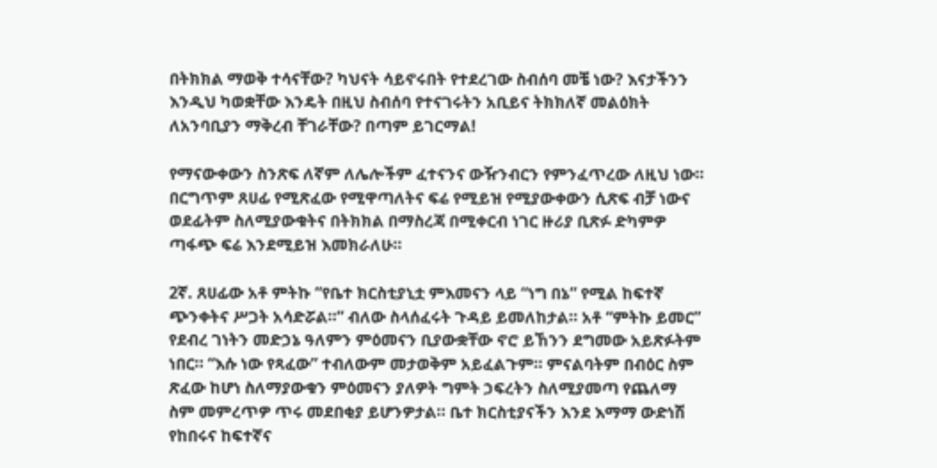በትክክል ማወቅ ተሳናቸው? ካህናት ሳይኖሩበት የተደረገው ስብሰባ መቼ ነው? እናታችንን እንዲህ ካወቋቸው እንዴት በዚህ ስብሰባ የተናገሩትን አቢይና ትክክለኛ መልዕክት ለአንባቢያን ማቅረብ ቸገራቸው? በጣም ይገርማል!

የማናውቀውን ስንጽፍ ለኛም ለሌሎችም ፈተናንና ውዥንብርን የምንፈጥረው ለዚህ ነው። በርግጥም ጸሀፊ የሚጽፈው የሚዋጣለትና ፍሬ የሚይዝ የሚያውቀውን ሲጽፍ ብቻ ነውና ወደፊትም ስለሚያውቁትና በትክክል በማስረጃ በሚቀርብ ነገር ዙሪያ ቢጽፉ ድካምዎ ጣፋጭ ፍሬ እንደሚይዝ እመክራለሁ።

2ኛ. ጸሀፊው አቶ ምትኩ “የቤተ ክርስቲያኒቷ ምእመናን ላይ “ነግ በኔ” የሚል ከፍተኛ ጭንቀትና ሥጋት አሳድሯል።” ብለው ስላሰፈሩት ጉዳይ ይመለከታል። አቶ “ምትኩ ይመር” የደብረ ገነትን መድኃኔ ዓለምን ምዕመናን ቢያውቋቸው ኖሮ ይኸንን ደግመው አይጽፉትም ነበር። “እሱ ነው የጻፈው” ተብለውም መታወቅም አይፈልጉም። ምናልባትም በብዕር ስም ጽፈው ከሆነ ስለማያውቁን ምዕመናን ያለዎት ግምት ኃፍረትን ስለሚያመጣ የጨለማ ስም መምረጥዎ ጥሩ መደበቂያ ይሆንዎታል። ቤተ ክርስቲያናችን እንደ እማማ ውድነሽ የከበሩና ከፍተኛና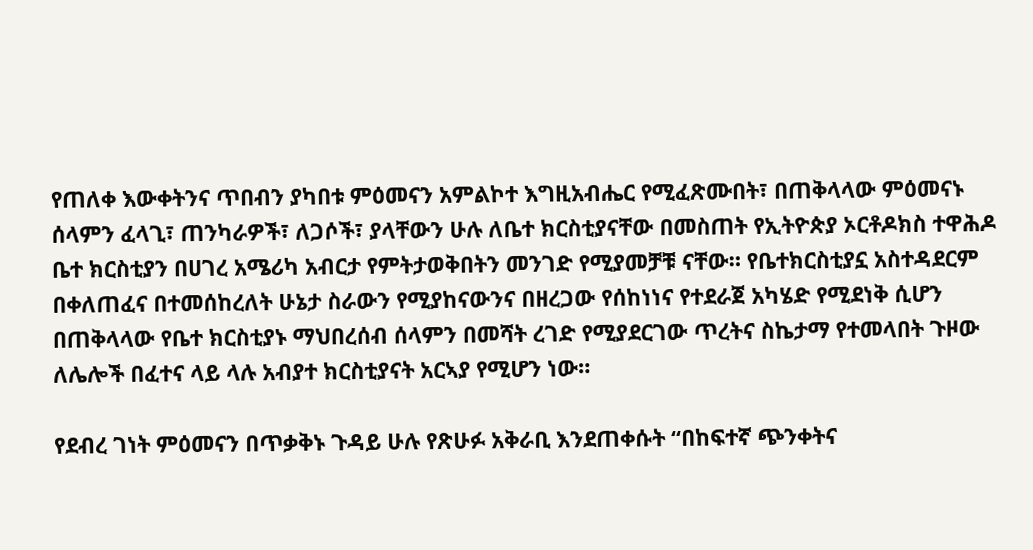የጠለቀ እውቀትንና ጥበብን ያካበቱ ምዕመናን አምልኮተ እግዚአብሔር የሚፈጽሙበት፣ በጠቅላላው ምዕመናኑ ሰላምን ፈላጊ፣ ጠንካራዎች፣ ለጋሶች፣ ያላቸውን ሁሉ ለቤተ ክርስቲያናቸው በመስጠት የኢትዮጵያ ኦርቶዶክስ ተዋሕዶ ቤተ ክርስቲያን በሀገረ አሜሪካ አብርታ የምትታወቅበትን መንገድ የሚያመቻቹ ናቸው። የቤተክርስቲያኗ አስተዳደርም በቀለጠፈና በተመሰከረለት ሁኔታ ስራውን የሚያከናውንና በዘረጋው የሰከነነና የተደራጀ አካሄድ የሚደነቅ ሲሆን በጠቅላላው የቤተ ክርስቲያኑ ማህበረሰብ ሰላምን በመሻት ረገድ የሚያደርገው ጥረትና ስኬታማ የተመላበት ጉዞው ለሌሎች በፈተና ላይ ላሉ አብያተ ክርስቲያናት አርኣያ የሚሆን ነው።

የደብረ ገነት ምዕመናን በጥቃቅኑ ጉዳይ ሁሉ የጽሁፉ አቅራቢ እንደጠቀሱት “በከፍተኛ ጭንቀትና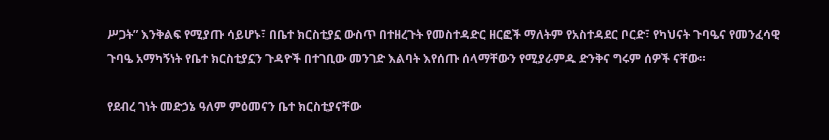ሥጋት” እንቅልፍ የሚያጡ ሳይሆኑ፣ በቤተ ክርስቲያኗ ውስጥ በተዘረጉት የመስተዳድር ዘርፎች ማለትም የአስተዳደር ቦርድ፣ የካህናት ጉባዔና የመንፈሳዊ ጉባዔ አማካኝነት የቤተ ክርስቲያኗን ጉዳዮች በተገቢው መንገድ እልባት እየሰጡ ሰላማቸውን የሚያራምዱ ድንቅና ግሩም ሰዎች ናቸው።

የደብረ ገነት መድኃኔ ዓለም ምዕመናን ቤተ ክርስቲያናቸው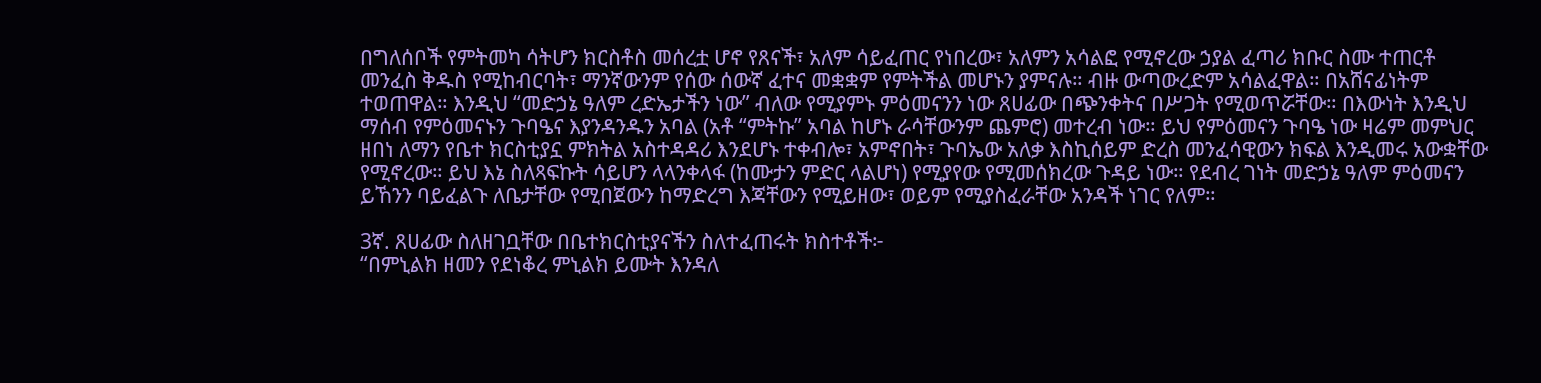በግለሰቦች የምትመካ ሳትሆን ክርስቶስ መሰረቷ ሆኖ የጸናች፣ አለም ሳይፈጠር የነበረው፣ አለምን አሳልፎ የሚኖረው ኃያል ፈጣሪ ክቡር ስሙ ተጠርቶ መንፈስ ቅዱስ የሚከብርባት፣ ማንኛውንም የሰው ሰውኛ ፈተና መቋቋም የምትችል መሆኑን ያምናሉ። ብዙ ውጣውረድም አሳልፈዋል። በአሸናፊነትም ተወጠዋል። እንዲህ “መድኃኔ ዓለም ረድኤታችን ነው” ብለው የሚያምኑ ምዕመናንን ነው ጸሀፊው በጭንቀትና በሥጋት የሚወጥሯቸው። በእውነት እንዲህ ማሰብ የምዕመናኑን ጉባዔና እያንዳንዱን አባል (አቶ “ምትኩ” አባል ከሆኑ ራሳቸውንም ጨምሮ) መተረብ ነው። ይህ የምዕመናን ጉባዔ ነው ዛሬም መምህር ዘበነ ለማን የቤተ ክርስቲያኗ ምክትል አስተዳዳሪ እንደሆኑ ተቀብሎ፣ አምኖበት፣ ጉባኤው አለቃ እስኪሰይም ድረስ መንፈሳዊውን ክፍል እንዲመሩ አውቋቸው የሚኖረው። ይህ እኔ ስለጻፍኩት ሳይሆን ላላንቀላፋ (ከሙታን ምድር ላልሆነ) የሚያየው የሚመሰክረው ጉዳይ ነው። የደብረ ገነት መድኃኔ ዓለም ምዕመናን ይኸንን ባይፈልጉ ለቤታቸው የሚበጀውን ከማድረግ እጃቸውን የሚይዘው፣ ወይም የሚያስፈራቸው አንዳች ነገር የለም።

3ኛ. ጸሀፊው ስለዘገቧቸው በቤተክርስቲያናችን ስለተፈጠሩት ክስተቶች፦
“በምኒልክ ዘመን የደነቆረ ምኒልክ ይሙት እንዳለ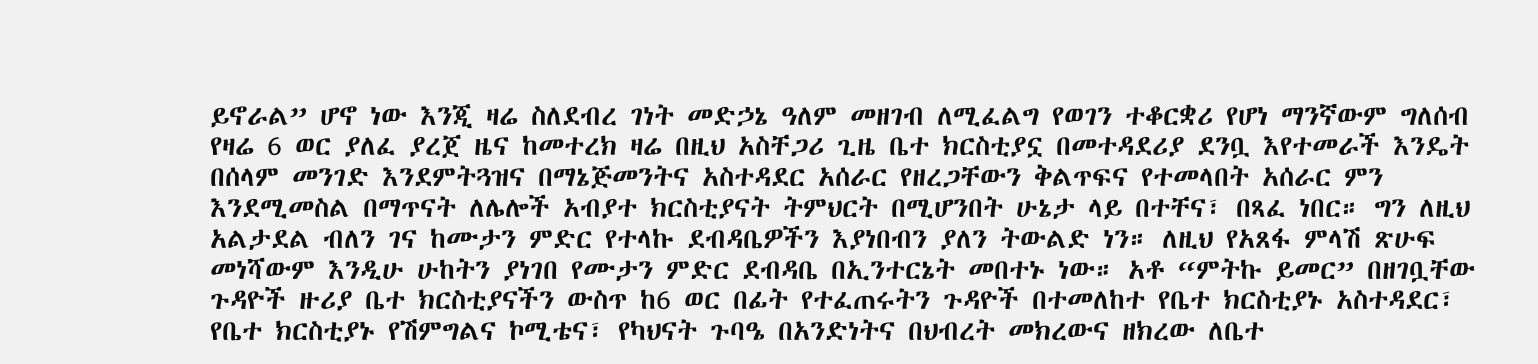ይኖራል” ሆኖ ነው እንጂ ዛሬ ስለደብረ ገነት መድኃኔ ዓለም መዘገብ ለሚፈልግ የወገን ተቆርቋሪ የሆነ ማንኛውም ግለሰብ የዛሬ 6 ወር ያለፈ ያረጀ ዜና ከመተረክ ዛሬ በዚህ አስቸጋሪ ጊዜ ቤተ ክርስቲያኗ በመተዳደሪያ ደንቧ እየተመራች እንዴት በሰላም መንገድ እንደምትጓዝና በማኔጅመንትና አስተዳደር አሰራር የዘረጋቸውን ቅልጥፍና የተመላበት አሰራር ምን እንደሚመስል በማጥናት ለሌሎች አብያተ ክርስቲያናት ትምህርት በሚሆንበት ሁኔታ ላይ በተቸና፣ በጻፈ ነበር። ግን ለዚህ አልታደል ብለን ገና ከሙታን ምድር የተላኩ ደብዳቤዎችን እያነበብን ያለን ትውልድ ነን። ለዚህ የአጸፋ ምላሽ ጽሁፍ መነሻውም እንዲሁ ሁከትን ያነገበ የሙታን ምድር ደብዳቤ በኢንተርኔት መበተኑ ነው። አቶ “ምትኩ ይመር” በዘገቧቸው ጉዳዮች ዙሪያ ቤተ ክርስቲያናችን ውስጥ ከ6 ወር በፊት የተፈጠሩትን ጉዳዮች በተመለከተ የቤተ ክርስቲያኑ አስተዳደር፣ የቤተ ክርስቲያኑ የሽምግልና ኮሚቴና፣ የካህናት ጉባዔ በአንድነትና በህብረት መክረውና ዘክረው ለቤተ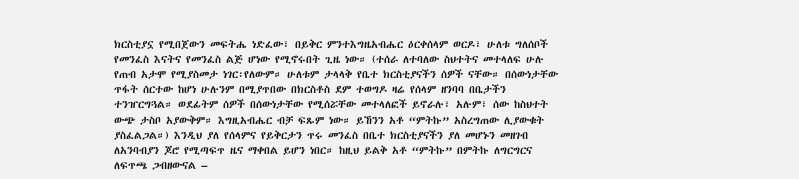ክርስቲያኗ የሚበጀውን መፍትሔ ነድፈው፣ በይቅር ምንተእግዜአብሔር ዕርቀሰላም ወርዶ፣ ሁለቱ ግለሰቦች የመንፈስ እናትና የመንፈስ ልጅ ሆነው የሚኖሩበት ጊዜ ነው። (ተሰራ ለተባለው ስህተትና መተላለፍ ሁሉ የጠብ አታሞ የሚያስመታ ነገር፡የለውም። ሁለቱም ታላላቅ የቤተ ክርስቲያናችን ሰዎች ናቸው። በሰውነታቸው ጥፋት ሰርተው ከሆነ ሁሉንም በሚያጥበው በክርስቶስ ደም ተወግዶ ዛሬ የሰላም ዘንባባ በቤታችን ተንዠርግጓል። ወደፊትም ሰዎች በሰውነታቸው የሚሰሯቸው መተላለፎች ይኖራሉ፣ አሉም፣ ሰው ከስህተት ውጭ ታስቦ አያውቅም። እግዚአብሔር ብቻ ፍጹም ነው። ይኸንን አቶ “ምትኩ” አስረግጠው ሊያውቁት ያስፈልጋል።) እንዲህ ያለ የሰላምና የይቅርታን ጥሩ መንፈስ በቤተ ክርስቲያናችን ያለ መሆኑን መዘገብ ለአንባብያን ጆሮ የሚጣፍጥ ዜና ማቀበል ይሆን ነበር። ከዚህ ይልቅ አቶ “ምትኩ” በምትኩ ለግርግርና ለፍጥጫ ጋብዘውናል –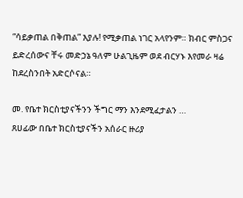“ሳይቃጠል በቅጠል” እያሉ! የሚቃጠል ነገር አላየንም። ክብር ምስጋና ይድረሰውና ቸሩ መድኃኔ ዓለም ሁልጊዜም ወደ ብርሃኑ እየመራ ዛሬ ከደረስንበት አድርሶናል።

መ. የቤተ ክርስቲያናችንን ችግር ማን እንደሚፈታልን …
ጸሀፊው በቤተ ክርስቲያናችን አሰራር ዙሪያ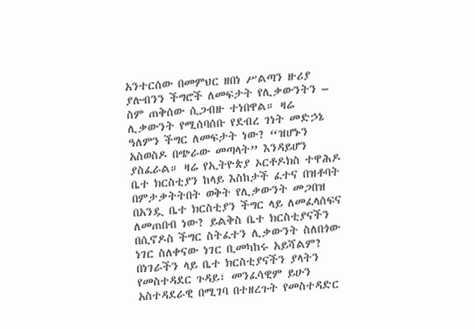አንተርሰው በመምህር ዘበነ ሥልጣን ዙሪያ ያሉብንን ችግሮች ለመፍታት የሊቃውንትን – ስም ጠቅሰው ሲጋብዙ ተነበዋል። ዛሬ ሊቃውንት የሚሰባሰቡ የደብረ ገነት መድኃኔ ዓለምን ችግር ለመፍታት ነው? “ዝሆኑን አስወስዶ በጭራው መጣላት” እንዳይሆን ያስፈራል። ዛሬ የኢትዮጵያ ኦርቶዶክስ ተዋሕዶ ቤተ ክርስቲያን ከላይ እስከታች ፈተና በዝቶባት በምታቃትትበት ወቅት የሊቃውንት መጋበዝ በአንዷ ቤተ ክርስቲያን ችግር ላይ ለመፈላሰፍና ለመጠበብ ነው? ይልቅስ ቤተ ክርስቲያናችን በሲኖዶስ ችግር ስትፈተን ሊቃውንት ስለበጎው ነገር ስለቀናው ነገር ቢመካከሩ አይሻልም? በነገራችን ላይ ቤተ ክርስቲያናችን ያላትን የመስተዳደር ጉዳይ፣ መንፈሳዊም ይሁን አስተዳደራዊ በሚገባ በተዘረጉት የመስተዳድር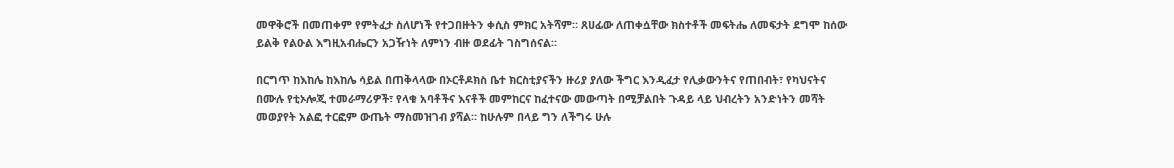መዋቅሮች በመጠቀም የምትፈታ ስለሆነች የተጋበዙትን ቀሲስ ምክር አትሻም። ጸሀፊው ለጠቀሷቸው ክስተቶች መፍትሔ ለመፍታት ደግሞ ከሰው ይልቅ የልዑል እግዚአብሔርን አጋዥነት ለምነን ብዙ ወደፊት ገስግሰናል።

በርግጥ ከእከሌ ከእከሌ ሳይል በጠቅላላው በኦርቶዶክስ ቤተ ክርስቲያናችን ዙሪያ ያለው ችግር እንዲፈታ የሊቃውንትና የጠበብት፣ የካህናትና በሙሉ የቲኦሎጂ ተመራማሪዎች፣ የላቁ አባቶችና እናቶች መምከርና ከፈተናው መውጣት በሚቻልበት ጉዳይ ላይ ህብረትን አንድነትን መሻት መወያየት አልፎ ተርፎም ውጤት ማስመዝገብ ያሻል። ከሁሉም በላይ ግን ለችግሩ ሁሉ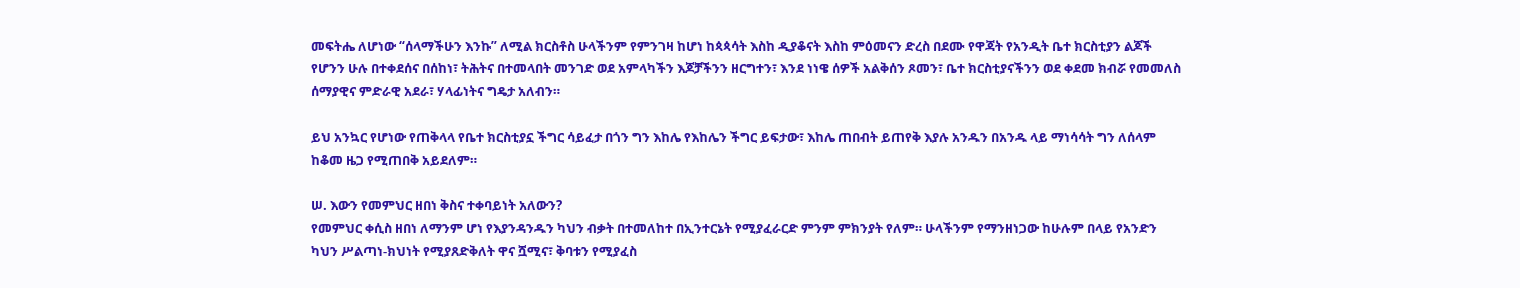መፍትሔ ለሆነው “ሰላማችሁን እንኩ” ለሚል ክርስቶስ ሁላችንም የምንገዛ ከሆነ ከጳጳሳት እስከ ዲያቆናት እስከ ምዕመናን ድረስ በደሙ የዋጃት የአንዲት ቤተ ክርስቲያን ልጆች የሆንን ሁሉ በተቀደሰና በሰከነ፣ ትሕትና በተመላበት መንገድ ወደ አምላካችን እጆቻችንን ዘርግተን፣ እንደ ነነዌ ሰዎች አልቅሰን ጾመን፣ ቤተ ክርስቲያናችንን ወደ ቀደመ ክብሯ የመመለስ ሰማያዊና ምድራዊ አደራ፣ ሃላፊነትና ግዴታ አለብን።

ይህ አንኳር የሆነው የጠቅላላ የቤተ ክርስቲያኗ ችግር ሳይፈታ በጎን ግን እከሌ የእከሌን ችግር ይፍታው፣ እከሌ ጠበብት ይጠየቅ እያሉ አንዱን በአንዱ ላይ ማነሳሳት ግን ለሰላም ከቆመ ዜጋ የሚጠበቅ አይደለም።

ሠ. እውን የመምህር ዘበነ ቅስና ተቀባይነት አለውን?
የመምህር ቀሲስ ዘበነ ለማንም ሆነ የእያንዳንዱን ካህን ብቃት በተመለከተ በኢንተርኔት የሚያፈራርድ ምንም ምክንያት የለም። ሁላችንም የማንዘነጋው ከሁሉም በላይ የአንድን ካህን ሥልጣነ-ክህነት የሚያጸድቅለት ዋና ሿሚና፣ ቅባቱን የሚያፈስ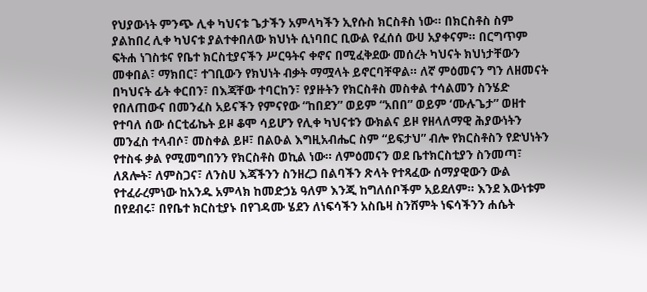የህያውነት ምንጭ ሊቀ ካህናቱ ጌታችን አምላካችን ኢየሱስ ክርስቶስ ነው። በክርስቶስ ስም ያልከበረ ሊቀ ካህናቱ ያልተቀበለው ክህነት ሲነባበር ቢውል የፈሰሰ ውሀ አያቀናም። በርግጥም ፍትሐ ነገስቱና የቤተ ክርስቲያናችን ሥርዓትና ቀኖና በሚፈቅደው መሰረት ካህናት ክህነታቸውን መቀበል፣ ማክበር፣ ተገቢውን የክህነት ብቃት ማሟላት ይኖርባቸዋል። ለኛ ምዕመናን ግን ለዘመናት በካህናት ፊት ቀርበን፣ በእጃቸው ተባርከን፣ የያዙትን የክርስቶስ መስቀል ተሳልመን ስንሄድ የበለጠውና በመንፈስ አይናችን የምናየው “ከበደን” ወይም “አበበ” ወይም ‘ሙሉጌታ” ወዘተ የተባለ ሰው ሰርቲፊኬት ይዞ ቆሞ ሳይሆን የሊቀ ካህናቱን ውክልና ይዞ የዘላለማዊ ሕያውነትን መንፈስ ተላብሶ፣ መስቀል ይዞ፣ በልዑል እግዚአብሔር ስም “ይፍታህ” ብሎ የክርስቶስን የድህነትን የተስፋ ቃል የሚመግበንን የክርስቶስ ወኪል ነው። ለምዕመናን ወደ ቤተክርስቲያን ስንመጣ፣ ለጸሎት፣ ለምስጋና፣ ለንስሀ እጃችንን ስንዘረጋ በልባችን ጽላት የተጻፈው ሰማያዊውን ውል የተፈራረምነው ከአንዱ አምላክ ከመድኃኔ ዓለም እንጂ ከግለሰቦችም አይደለም። እንደ እውነቱም በየደብሩ፣ በየቤተ ክርስቲያኑ በየገዳሙ ሄደን ለነፍሳችን አስቤዛ ስንሸምት ነፍሳችንን ሐሴት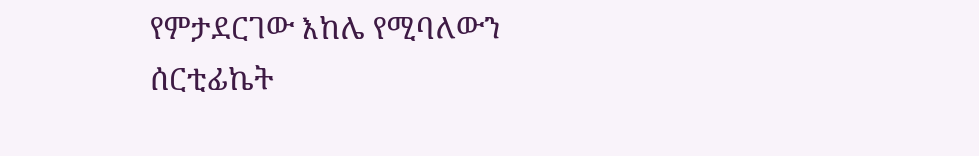የምታደርገው እከሌ የሚባለውን ሰርቲፊኬት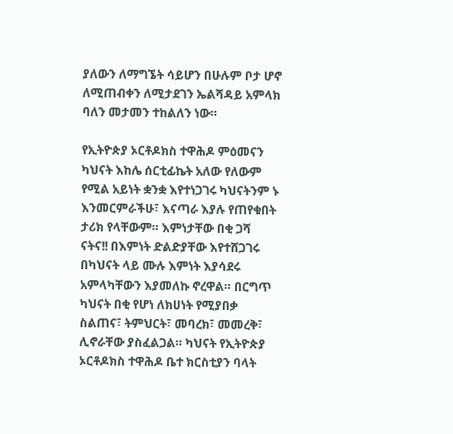ያለውን ለማግኜት ሳይሆን በሁሉም ቦታ ሆኖ ለሚጠብቀን ለሚታደገን ኤልሻዳይ አምላክ ባለን መታመን ተከልለን ነው።

የኢትዮጵያ ኦርቶዶክስ ተዋሕዶ ምዕመናን ካህናት እከሌ ሰርቲፊኬት አለው የለውም የሚል አይነት ቋንቋ እየተነጋገሩ ካህናትንም ኑ እንመርምራችሁ፣ እናጣራ እያሉ የጠየቁበት ታሪክ የላቸውም። እምነታቸው በቂ ጋሻ ናትና!! በእምነት ድልድያቸው እየተሸጋገሩ በካህናት ላይ ሙሉ እምነት እያሳደሩ አምላካቸውን እያመለኩ ኖረዋል። በርግጥ ካህናት በቂ የሆነ ለክሀነት የሚያበቃ ስልጠና፣ ትምህርት፣ መባረክ፣ መመረቅ፣ ሊኖራቸው ያስፈልጋል። ካህናት የኢትዮጵያ ኦርቶዶክስ ተዋሕዶ ቤተ ክርስቲያን ባላት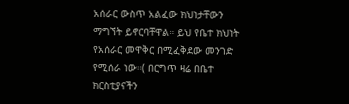አሰራር ውስጥ አልፈው ክህነታቸውን ማግኘት ይኖርባቸዋል። ይህ የቤተ ክህነት የአሰራር መዋቅር በሚፈቅደው መንገድ የሚሰራ ነው።( በርግጥ ዛሬ በቤተ ክርስቲያናችን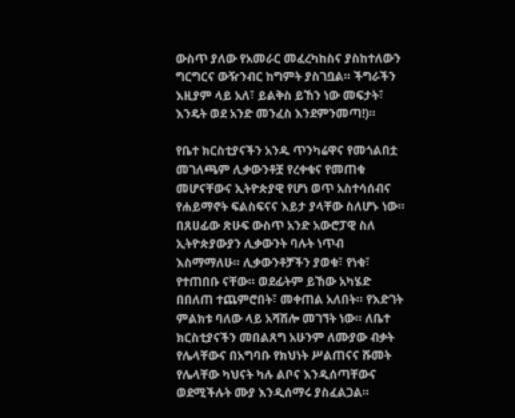ውስጥ ያለው የአመራር መፈረካከስና ያስከተለውን ግርግርና ውዥንብር ከግምት ያስገቧል። ችግራችን እዚያም ላይ አለ፣ ይልቅስ ይኸን ነው መፍታት፣ እንዴት ወደ አንድ መንፈስ እንደምንመጣ!)።

የቤተ ክርስቲያናችን አንዱ ጥንካሬዋና የመጎልበቷ መገለጫም ሊቃውንቶቿ የረቀቁና የመጠቁ መሆናቸውና ኢትዮጵያዊ የሆነ ወጥ አስተሳሰብና የሐይማኖት ፍልስፍናና እይታ ያላቸው ስለሆኑ ነው። በጸሀፊው ጽሁፍ ውስጥ አንድ አውሮፓዊ ስለ ኢትዮጵያውያን ሊቃውንት ባሉት ነጥብ እስማማለሁ። ሊቃውንቶቻችን ያወቁ፣ የነቁ፣ የተጠበቡ ናቸው። ወደፊትም ይኸው አካሄድ በበለጠ ተጨምሮበት፣ መቀጠል አለበት። የእድገት ምልክቱ ባለው ላይ አሻሽሎ መገኘት ነው። ለቤተ ክርስቲያናችን መበልጸግ አሁንም ለሙያው ብቃት የሌላቸውና በአግባቡ የክህነት ሥልጠናና ሹመት የሌላቸው ካህናት ካሉ ልቦና እንዲሰጣቸውና ወደሚችሉት ሙያ እንዲሰማሩ ያስፈልጋል።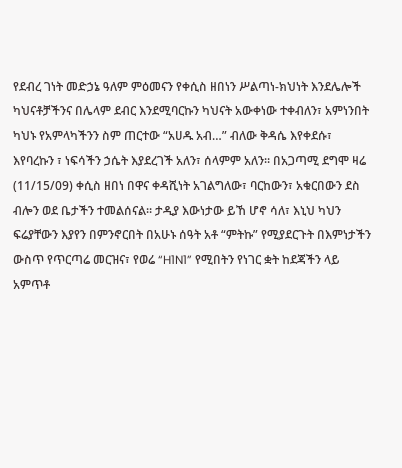የደብረ ገነት መድኃኔ ዓለም ምዕመናን የቀሲስ ዘበነን ሥልጣነ-ክህነት እንደሌሎች ካህናቶቻችንና በሌላም ደብር እንደሚባርኩን ካህናት አውቀነው ተቀብለን፣ አምነንበት ካህኑ የአምላካችንን ስም ጠርተው “አሀዱ አብ…” ብለው ቅዳሴ እየቀደሱ፣ እየባረኩን ፣ ነፍሳችን ኃሴት እያደረገች አለን፣ ሰላምም አለን። በአጋጣሚ ደግሞ ዛሬ (11/15/09) ቀሲስ ዘበነ በዋና ቀዳሺነት አገልግለው፣ ባርከውን፣ አቁርበውን ደስ ብሎን ወደ ቤታችን ተመልሰናል። ታዲያ እውነታው ይኸ ሆኖ ሳለ፣ እኒህ ካህን ፍሬያቸውን እያየን በምንኖርበት በአሁኑ ሰዓት አቶ “ምትኩ” የሚያደርጉት በእምነታችን ውስጥ የጥርጣሬ መርዝና፣ የወሬ “H1N1” የሚበትን የነገር ቋት ከደጃችን ላይ አምጥቶ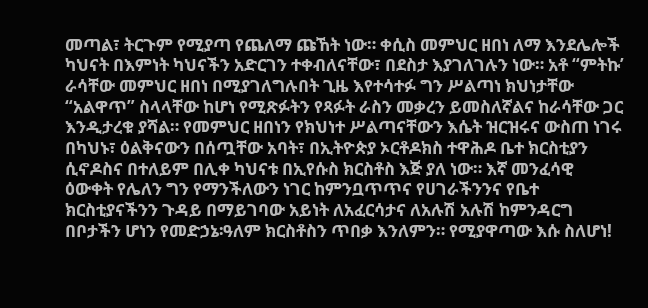መጣል፣ ትርጉም የሚያጣ የጨለማ ጩኸት ነው። ቀሲስ መምህር ዘበነ ለማ እንደሌሎች ካህናት በእምነት ካህናችን አድርገን ተቀብለናቸው፣ በደስታ እያገለገሉን ነው። አቶ “ምትኩ’ ራሳቸው መምህር ዘበነ በሚያገለግሉበት ጊዜ እየተሳተፉ ግን ሥልጣነ ክህነታቸው “አልዋጥ” ስላላቸው ከሆነ የሚጽፉትን የጻፉት ራስን መቃረን ይመስለኛልና ከራሳቸው ጋር እንዲታረቁ ያሻል። የመምህር ዘበነን የክህነተ ሥልጣናቸውን እሴት ዝርዝሩና ውስጠ ነገሩ በካህኑ፣ ዕልቅናውን በሰጧቸው አባት፣ በኢትዮጵያ ኦርቶዶክስ ተዋሕዶ ቤተ ክርስቲያን ሲኖዶስና በተለይም በሊቀ ካህናቱ በኢየሱስ ክርስቶስ እጅ ያለ ነው። እኛ መንፈሳዊ ዕውቀት የሌለን ግን የማንችለውን ነገር ከምንቧጥጥና የሀገራችንንና የቤተ ክርስቲያናችንን ጉዳይ በማይገባው አይነት ለአፈርሳታና ለአሉሽ አሉሽ ከምንዳርግ በቦታችን ሆነን የመድኃኔ፡ዓለም ክርስቶስን ጥበቃ እንለምን። የሚያዋጣው እሱ ስለሆነ!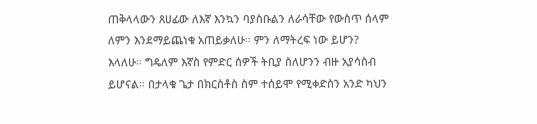ጠቅላላውን ጸሀፊው ለእኛ እንኳን ባያስቡልን ለራሳቸው የውስጥ ሰላም ለምን እንደማይጨነቁ አጠይቃለሁ። ምን ለማትረፍ ነው ይሆን? እላለሁ። ግዴለም እኛስ የምድር ሰዎች ትቢያ ስለሆንን ብዙ አያሳስብ ይሆናል። በታላቁ ጌታ በክርስቶስ ስም ተሰይሞ የሚቀድስን አንድ ካህን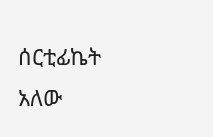ሰርቲፊኬት አለው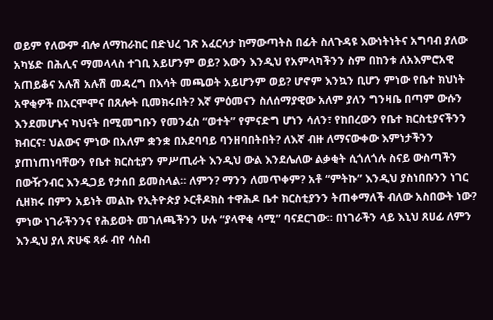ወይም የለውም ብሎ ለማከራከር በድህረ ገጽ አፈርሳታ ከማውጣትስ በፊት ስለጉዳዩ እውነትነትና አግባብ ያለው አካሄድ በሕሊና ማመላላስ ተገቢ አይሆንም ወይ? እውን እንዲህ የአምላካችንን ስም በከንቱ ለአእምሮአዊ አጠይቆና አሉሽ አሉሽ መዳረግ በእሳት መጫወት አይሆንም ወይ? ሆኖም እንኳን ቢሆን ምነው የቤተ ክህነት አዋቂዎች በአርሞሞና በጸሎት ቢመክሩበት? እኛ ምዕመናን ስለሰማያዊው አለም ያለን ግንዛቤ በጣም ውሱን እንደመሆኑና ካህናት በሚመግቡን የመንፈስ “ወተት” የምናድግ ሆነን ሳለን፣ የከበረውን የቤተ ክርስቲያናችንን ክብርና፣ ህልውና ምነው በአለም ቋንቋ በአደባባይ ባንዘባበትበት? ለእኛ ብዙ ለማናውቀው እምነታችንን ያጠነጠነባቸውን የቤተ ክርስቲያን ምሥጢራት እንዲህ ውል እንደሌለው ልቃቂት ሲጎለጎሉ ስናይ ውስጣችን በውዥንብር እንዲጋይ የታሰበ ይመስላል። ለምን? ማንን ለመጥቀም? አቶ “ምትኩ” እንዲህ ያስነበቡንን ነገር ሲዘክሩ በምን አይነት መልኩ የኢትዮጵያ ኦርቶዶክስ ተዋሕዶ ቤተ ክርስቲያንን ትጠቀማለች ብለው አስበውት ነው? ምነው ነገራችንንና የሕይወት መገለጫችንን ሁሉ “ያላዋቂ ሳሚ” ባናደርገው። በነገራችን ላይ እኒህ ጸሀፊ ለምን እንዲህ ያለ ጽሁፍ ጻፉ ብየ ሳስብ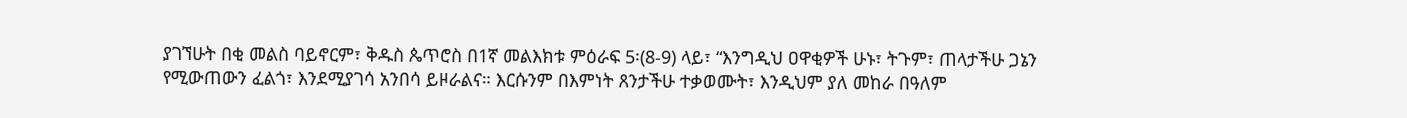ያገኘሁት በቂ መልስ ባይኖርም፣ ቅዱስ ጴጥሮስ በ1ኛ መልእክቱ ምዕራፍ 5፡(8-9) ላይ፣ “እንግዲህ ዐዋቂዎች ሁኑ፣ ትጉም፣ ጠላታችሁ ጋኔን የሚውጠውን ፈልጎ፣ እንደሚያገሳ አንበሳ ይዞራልና። እርሱንም በእምነት ጸንታችሁ ተቃወሙት፣ እንዲህም ያለ መከራ በዓለም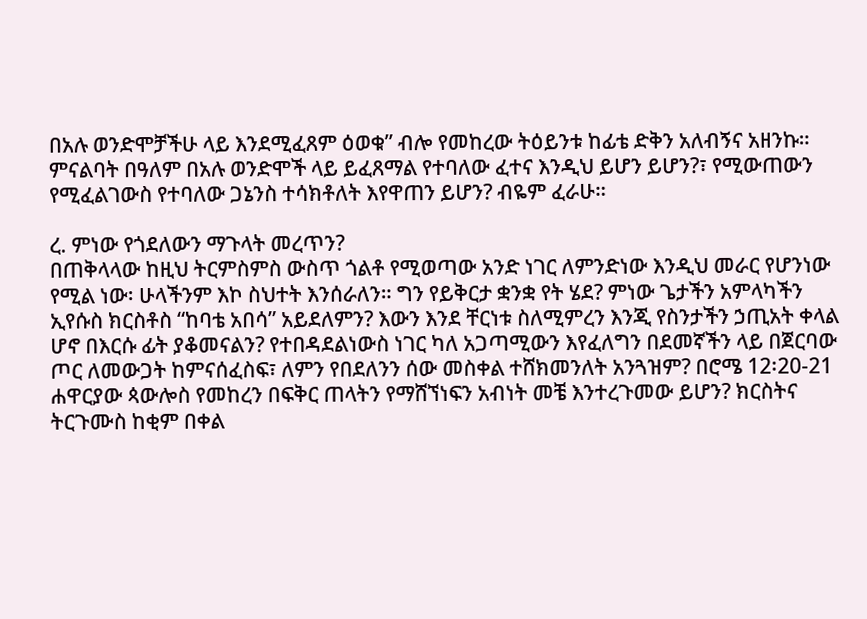በአሉ ወንድሞቻችሁ ላይ እንደሚፈጸም ዕወቁ” ብሎ የመከረው ትዕይንቱ ከፊቴ ድቅን አለብኝና አዘንኩ። ምናልባት በዓለም በአሉ ወንድሞች ላይ ይፈጸማል የተባለው ፈተና እንዲህ ይሆን ይሆን?፣ የሚውጠውን የሚፈልገውስ የተባለው ጋኔንስ ተሳክቶለት እየዋጠን ይሆን? ብዬም ፈራሁ።

ረ. ምነው የጎደለውን ማጉላት መረጥን?
በጠቅላላው ከዚህ ትርምስምስ ውስጥ ጎልቶ የሚወጣው አንድ ነገር ለምንድነው እንዲህ መራር የሆንነው የሚል ነው፡ ሁላችንም እኮ ስህተት እንሰራለን። ግን የይቅርታ ቋንቋ የት ሄደ? ምነው ጌታችን አምላካችን ኢየሱስ ክርስቶስ “ከባቴ አበሳ” አይደለምን? እውን እንደ ቸርነቱ ስለሚምረን እንጂ የስንታችን ኃጢአት ቀላል ሆኖ በእርሱ ፊት ያቆመናልን? የተበዳደልነውስ ነገር ካለ አጋጣሚውን እየፈለግን በደመኛችን ላይ በጀርባው ጦር ለመውጋት ከምናሰፈስፍ፣ ለምን የበደለንን ሰው መስቀል ተሸክመንለት አንጓዝም? በሮሜ 12፡20-21 ሐዋርያው ጳውሎስ የመከረን በፍቅር ጠላትን የማሸኘነፍን አብነት መቼ እንተረጉመው ይሆን? ክርስትና ትርጉሙስ ከቂም በቀል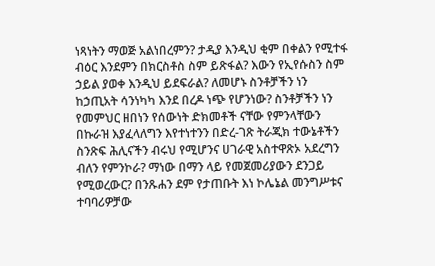ነጻነትን ማወጅ አልነበረምን? ታዲያ እንዲህ ቂም በቀልን የሚተፋ ብዕር እንደምን በክርስቶስ ስም ይጽፋል? እውን የኢየሱስን ስም ኃይል ያወቀ እንዲህ ይደፍራል? ለመሆኑ ስንቶቻችን ነን ከኃጢአት ሳንነካካ እንደ በረዶ ነጭ የሆንነው? ስንቶቻችን ነን የመምህር ዘበነን የሰውነት ድክመቶች ናቸው የምንላቸውን በኩራዝ እያፈላለግን እየተነተንን በድረ-ገጽ ትራጂክ ተውኔቶችን ስንጽፍ ሕሊናችን ብሩህ የሚሆንና ሀገራዊ አስተዋጽኦ አደረግን ብለን የምንኮራ? ማነው በማን ላይ የመጀመሪያውን ደንጋይ የሚወረውር? በንጹሐን ደም የታጠቡት እነ ኮሌኔል መንግሥቱና ተባባሪዎቻው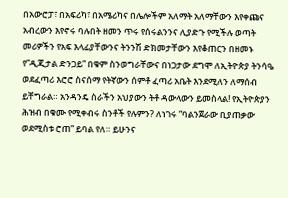በአውሮፓ፣ በአፍሪካ፣ በአሜሪካና በሌሎችም አለማት አለማቸውን እየቀጩና አብረውን እየኖሩ ባሉበት ዘመን ጥሩ የሰሩልንንና ሊያድጉ የሚችሉ ወጣት መሪዎችን የአፍ እላፊያቸውንና ትንንሽ ድክመታቸውን እየቆጠርን በዘመኑ የ”ዲጂታል ድንጋይ” በቁም ስንወግራቸውና በነጋታው ደግሞ ለኢትዮጵያ ትንሳዔ ወደፈጣሪ እሮሮ ስናሰማ የትኛውን ሰምቶ ፈጣሪ አቤት እንደሚለን ለማሰብ ይቸግራል። አንዳንዴ ስራችን አህያውን ትቶ ዳውላውን ይመስላል! የኢትዮጵያን ሕዝብ በቁሙ የሚቀብሩ ስንቶች የሉምን? ለነገሩ “ባልንጀራው ቢያጠቃው ወደሚስቱ ሮጠ” ይባል የለ። ይሁንና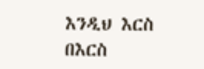እንዲህ እርስ በእርስ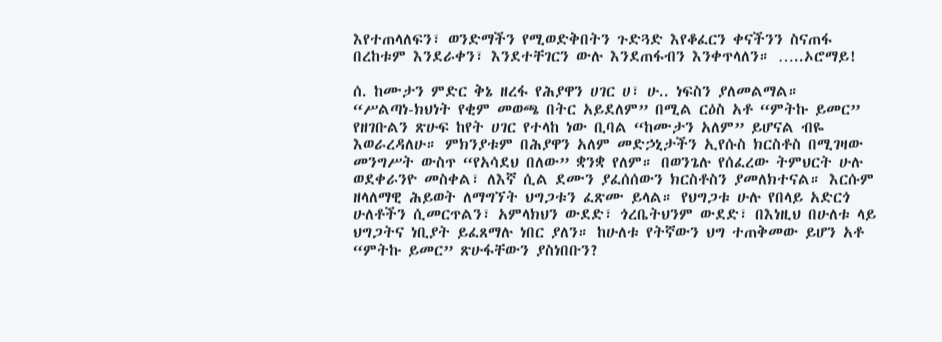እየተጠላለፍን፣ ወንድማችን የሚወድቅበትን ጉድጓድ እየቆፈርን ቀናችንን ስናጠፋ በረከቱም እንደራቀን፣ እንደተቸገርን ውሉ እንደጠፋብን እንቀጥላለን። …..ኦሮማይ!

ሰ. ከሙታን ምድር ቅኔ ዘረፋ የሕያዋን ሀገር ሀ፣ ሁ.. ነፍስን ያለመልማል።
“ሥልጣነ-ክህነት የቂም መወጫ በትር አይደለም” በሚል ርዕስ አቶ “ምትኩ ይመር” የዘገቡልን ጽሁፍ ከየት ሀገር የተላከ ነው ቢባል “ከሙታን አለም” ይሆናል ብዬ እወራረዳለሁ። ምክንያቱም በሕያዋን አለም መድኃኒታችን ኢየሱስ ክርስቶስ በሚገዛው መንግሥት ውስጥ “የአሳደህ በለው” ቋንቋ የለም። በወንጌሉ የሰፈረው ትምህርት ሁሉ ወደቀራንዮ መስቀል፣ ለእኛ ሲል ደሙን ያፈሰሰውን ክርስቶስን ያመለክተናል። እርሱም ዘላለማዊ ሕይወት ለማግኘት ህግጋቱን ፈጽሙ ይላል። የህግጋቱ ሁሉ የበላይ አድርጎ ሁለቶችን ሲመርጥልን፣ አምላክህን ውደድ፣ ጎረቤትህንም ውደድ፣ በእነዚህ በሁለቱ ላይ ህግጋትና ነቢያት ይፈጸማሉ ነበር ያለን። ከሁለቱ የትኛውን ህግ ተጠቅመው ይሆን አቶ “ምትኩ ይመር” ጽሁፋቸውን ያስነበቡን?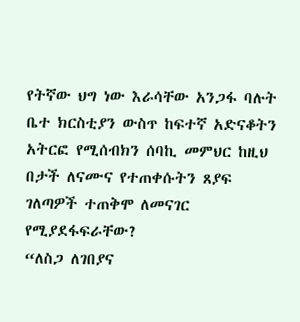የትኛው ህግ ነው እራሳቸው አንጋፋ ባሉት ቤተ ክርስቲያን ውስጥ ከፍተኛ አድናቆትን አትርፎ የሚሰብክን ሰባኪ መምህር ከዚህ በታች ለናሙና የተጠቀሱትን ጸያፍ ገለጣዎች ተጠቅሞ ለመናገር የሚያደፋፍራቸው?
“ለስጋ ለገበያና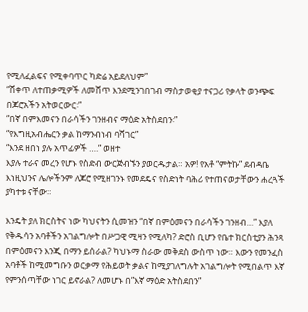የሚለፈልፍና የሚቀባጥር ካድሬ አይደለህም”
“ሸቀጥ ለተጠቃሚዎች ለመሸጥ እንደሚንገበገብ ማስታወቂያ ተናጋሪ የቃላት ወንጭፍ በጆሮአችን አትወርውር፡”
“በኛ በምእመናን በራሳችን ገንዘብና ማዕድ አትስደበን፡”
“የእግዚአብሔርን ቃል ከማንብነብ ባሻገር”
“እንደ ዘበነ ያሉ አጥፊዎች ….” ወዘተ
እያሉ ተራና መረን የሆኑ የስድብ ውርጅብኙን ያወርዱታል። አዎ! የአቶ “ምትኩ” ደብዳቤ እነዚህንና ሌሎችንም ለጆሮ የሚዘገንኑ የመደዴና የስድነት ባሕሪ የተጠናወታቸውን ሐረጓች ያካተቱ ናቸው።

እንዴት ያለ ክርስትና ነው ካህናትን ሲመዝን “በኛ በምዕመናን በራሳችን ገንዘብ…” እያለ የቅዱሳን አባቶችን አገልግሎት በሥጋዊ ሚዛን የሚለካ? ድሮስ ቢሆን የቤተ ክርስቲያን ሕንጻ በምዕመናን እንጂ በማን ይሰራል? ካህኑማ ስራው መቅደስ ውስጥ ነው። እውን የመንፈስ አባቶች ከሚመግቡን ወርቃማ የሕይወት ቃልና ከሚያገለግሉት አገልግሎት የሚበልጥ እኛ የምንሰጣቸው ነገር ይኖራል? ለመሆኑ በ”እኛ ማዕድ አትስደበን”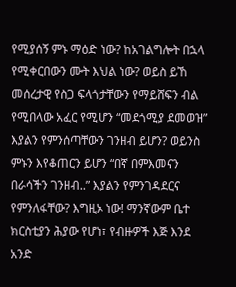የሚያሰኝ ምኑ ማዕድ ነው? ከአገልግሎት በኋላ የሚቀርበውን ሙት እህል ነው? ወይስ ይኸ መሰረታዊ የስጋ ፍላጎታቸውን የማይሸፍን ብል የሚበላው አፈር የሚሆን “መደጎሚያ ደመወዝ” እያልን የምንሰጣቸውን ገንዘብ ይሆን? ወይንስ ምኑን እየቆጠርን ይሆን “በኛ በምእመናን በራሳችን ገንዘብ..” እያልን የምንገዳደርና የምንለፋቸው? እግዚኦ ነው! ማንኛውም ቤተ ክርስቲያን ሕያው የሆነ፣ የብዙዎች እጅ እንደ አንድ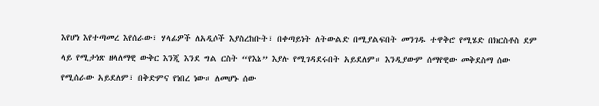እየሆነ እየተጣመረ እየሰራው፣ ሃላፊዎች ለአዲሶች እያስረከቡት፣ በቀጣይነት ለትውልድ በሚያልፍበት መንገዱ ተዋቅሮ የሚሄድ በክርስቶስ ደም ላይ የሚታነጽ ዘላለማዊ ውቅር እንጂ እንደ ግል ርስት “የእኔ” እያሉ የሚገዳደሩበት አይደለም። እንዲያውም ሰማየዊው መቅደስማ ሰው የሚሰራው አይደለም፣ በቅድምና የነበረ ነው። ለመሆኑ ሰው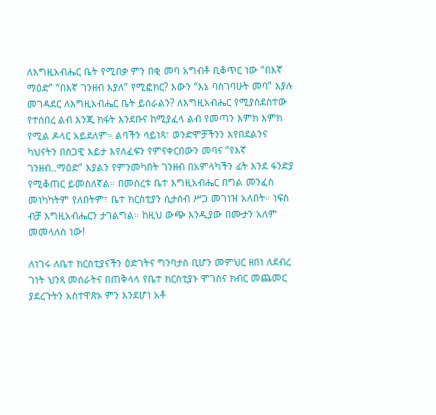ለእግዚአብሔር ቤት የሚበቃ ምን በቂ መባ አግብቶ ቢቆጥር ነው “በእኛ ማዕድ” “በእኛ ገንዘብ እያለ” የሚፎክር? እውን “እኔ ባስገባሁት መባ” እያሉ መገዳደር ለእግዚአብሔር ቤት ይሰራልን? ለእግዚአብሔር የሚያስደስተው የተሰበረ ልብ እንጂ ክፋት እንደቡና ከሚያፈላ ልብ የመጣን እምክ እምክ የሚል ዶላር አይደለም። ልባችን ሳይነጻ፣ ወንድሞቻችንን እየበደልንና ካህናትን በስጋዊ እይታ እየለፈፍን የምናቀርበውን መባና “የእኛ ገንዘብ..ማዕድ” እያልን የምንመካበት ገንዘብ በአምላካችን ፊት እንደ ፋንድያ የሚቆጠር ይመስለኛል። በመሰረቱ ቤተ እግዚአብሔር በግል መንፈስ መነካካትም የለበትም፣ ቤተ ክርስቲያን ሲታሰብ ሥጋ መገነዝ አለበት። ነፍስ ብቻ እግዚአብሔርን ታገልግል። ከዚህ ውጭ እንዲያው በሙታን አለም መመላለስ ነው!

ለነገሩ ለቤተ ክርስቲያናችን ዕድገትና ግንባታስ ቢሆን መምህር ዘበነ ለደብረ ገነት ህንጻ መሰራትና በጠቅላላ የቤተ ክርስቲያኑ ሞገስና ክብር መጨመር ያደረጉትን አስተዋጽኦ ምን እንደሆነ አቶ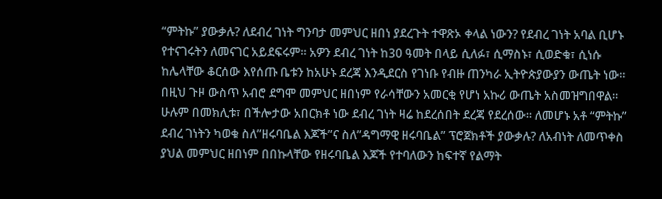“ምትኩ” ያውቃሉ? ለደብረ ገነት ግንባታ መምህር ዘበነ ያደረጉት ተዋጽኦ ቀላል ነውን? የደብረ ገነት አባል ቢሆኑ የተናገሩትን ለመናገር አይደፍሩም። አዎን ደብረ ገነት ከ30 ዓመት በላይ ሲለፉ፣ ሲማስኑ፣ ሲወድቁ፣ ሲነሱ ከሌላቸው ቆርሰው እየሰጡ ቤቱን ከአሁኑ ደረጃ እንዲደርስ የገነቡ የብዙ ጠንካራ ኢትዮጵያውያን ውጤት ነው። በዚህ ጉዞ ውስጥ አብሮ ደግሞ መምህር ዘበነም የራሳቸውን አመርቂ የሆነ አኩሪ ውጤት አስመዝግበዋል። ሁሉም በመክሊቱ፣ በችሎታው አበርክቶ ነው ደብረ ገነት ዛሬ ከደረሰበት ደረጃ የደረሰው። ለመሆኑ አቶ “ምትኩ” ደብረ ገነትን ካወቁ ስለ”ዘሩባቤል እጆች”ና ስለ”ዳግማዊ ዘሩባቤል” ፕሮጀክቶች ያውቃሉ? ለአብነት ለመጥቀስ ያህል መምህር ዘበነም በበኩላቸው የዘሩባቤል እጆች የተባለውን ከፍተኛ የልማት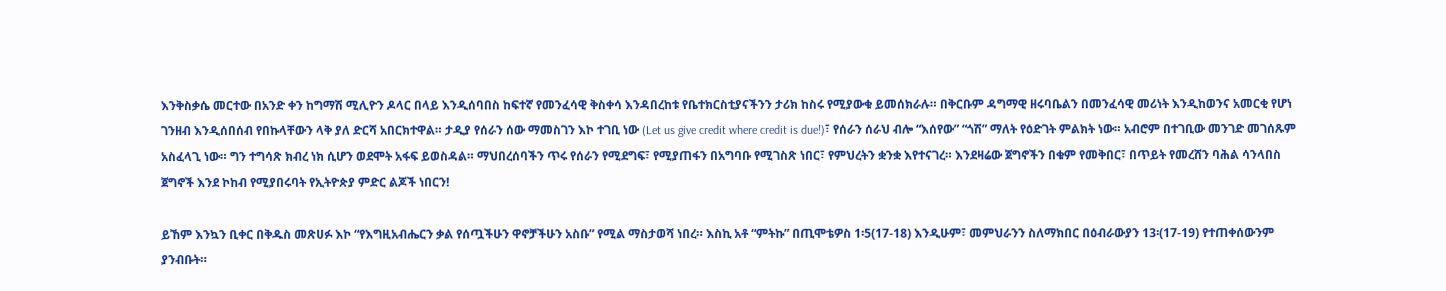እንቅስቃሴ መርተው በአንድ ቀን ከግማሽ ሚሊዮን ዶላር በላይ እንዲሰባበስ ከፍተኛ የመንፈሳዊ ቅስቀሳ እንዳበረከቱ የቤተክርስቲያናችንን ታሪክ ከስሩ የሚያውቁ ይመሰክራሉ። በቅርቡም ዳግማዊ ዘሩባቤልን በመንፈሳዊ መሪነት እንዲከወንና አመርቂ የሆነ ገንዘብ እንዲሰበሰብ የበኩላቸውን ላቅ ያለ ድርሻ አበርክተዋል። ታዲያ የሰራን ሰው ማመስገን እኮ ተገቢ ነው (Let us give credit where credit is due!)፣ የሰራን ሰራህ ብሎ “እሰየው” “ጎሽ” ማለት የዕድገት ምልክት ነው። አብሮም በተገቢው መንገድ መገሰጹም አስፈላጊ ነው። ግን ተግሳጽ ክብረ ነክ ሲሆን ወደሞት አፋፍ ይወስዳል። ማህበረሰባችን ጥሩ የሰራን የሚደግፍ፣ የሚያጠፋን በአግባቡ የሚገስጽ ነበር፣ የምህረትን ቋንቋ እየተናገረ። እንደዛሬው ጀግኖችን በቁም የመቅበር፣ በጥይት የመረሸን ባሕል ሳንላበስ ጀግኖች እንደ ኮከብ የሚያበሩባት የኢትዮጵያ ምድር ልጆች ነበርን!

ይኸም እንኳን ቢቀር በቅዱስ መጽሀፉ እኮ “የእግዚአብሔርን ቃል የሰጧችሁን ዋኖቻችሁን አስቡ” የሚል ማስታወሻ ነበረ። እስኪ አቶ “ምትኩ” በጢሞቴዎስ 1፡5(17-18) እንዲሁም፣ መምህራንን ስለማክበር በዕብራውያን 13፡(17-19) የተጠቀሰውንም ያንብቡት።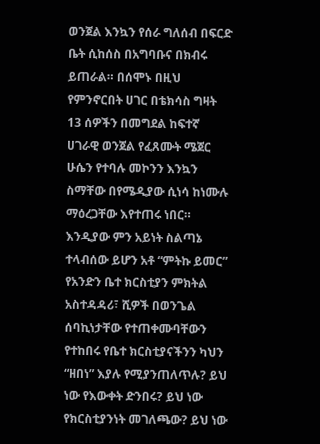ወንጀል እንኳን የሰራ ግለሰብ በፍርድ ቤት ሲከሰስ በአግባቡና በክብሩ ይጠራል። በሰሞኑ በዚህ የምንኖርበት ሀገር በቴክሳስ ግዛት 13 ሰዎችን በመግደል ከፍተኛ ሀገራዊ ወንጀል የፈጸሙት ሜጀር ሁሴን የተባሉ መኮንን እንኳን ስማቸው በየሜዲያው ሲነሳ ከነሙሉ ማዕረጋቸው እየተጠሩ ነበር። እንዲያው ምን አይነት ስልጣኔ ተላብሰው ይሆን አቶ “ምትኩ ይመር” የአንድን ቤተ ክርስቲያን ምክትል አስተዳዳሪ፣ ሺዎች በወንጌል ሰባኪነታቸው የተጠቀሙባቸውን የተከበሩ የቤተ ክርስቲያናችንን ካህን “ዘበነ” እያሉ የሚያንጠለጥሉ? ይህ ነው የእውቀት ድንበሩ? ይህ ነው የክርስቲያንነት መገለጫው? ይህ ነው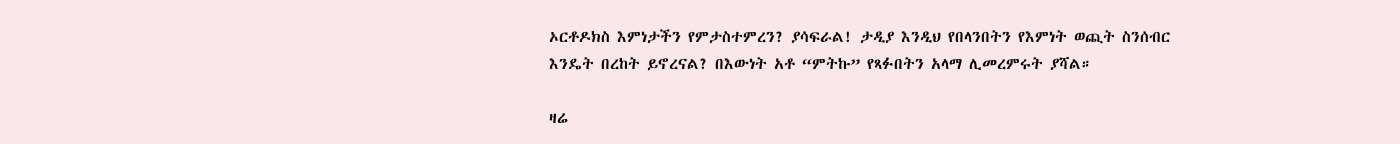ኦርቶዶክስ እምነታችን የምታስተምረን? ያሳፍራል! ታዲያ እንዲህ የበላንበትን የእምነት ወጪት ስንሰብር እንዴት በረከት ይኖረናል? በእውነት አቶ “ምትኩ” የጻፉበትን አላማ ሊመረምሩት ያሻል።

ዛሬ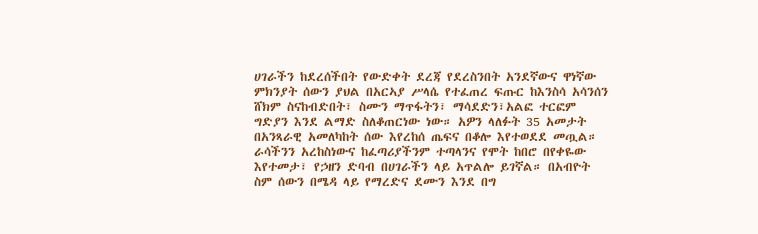ሀገራችን ከደረሰችበት የውድቀት ደረጃ የደረስንበት አንደኛውና ዋነኛው ምክንያት ሰውን ያህል በአርኣያ ሥላሴ የተፈጠረ ፍጡር ከእንስሳ አሳንሰን ሸክም ስናከብድበት፣ ስሙን ማጥፋትን፣ ማሳደድን፣አልፎ ተርፎም ግድያን እንደ ልማድ ስለቆጠርነው ነው። አዎን ላለፉት 35 አመታት በአንጻራዊ አመለካከት ሰው እየረከሰ ጤፍና በቆሎ እየተወደደ መጧል። ራሳችንን አረከስነውና ከፈጣሪያችንም ተጣላንና የሞት ከበሮ በየቀዬው እየተመታ፣ የኃዘን ድባብ በሀገራችን ላይ አጥልሎ ይገኛል። በአብዮት ስም ሰውን በሜዳ ላይ የማረድና ደሙን እንደ በግ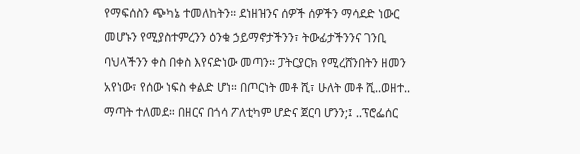የማፍሰስን ጭካኔ ተመለከትን። ደነዘዝንና ሰዎች ሰዎችን ማሳደድ ነውር መሆኑን የሚያስተምረንን ዕንቁ ኃይማኖታችንን፣ ትውፊታችንንና ገንቢ ባህላችንን ቀስ በቀስ እየናድነው መጣን። ፓትርያርክ የሚረሸንበትን ዘመን አየነው፣ የሰው ነፍስ ቀልድ ሆነ። በጦርነት መቶ ሺ፣ ሁለት መቶ ሺ..ወዘተ.. ማጣት ተለመደ። በዘርና በጎሳ ፖለቲካም ሆድና ጀርባ ሆንን;፤ ..ፕሮፌሰር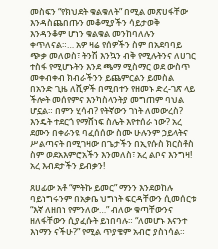መስፍን “የክህደት ቁልቁለት” በሚል መጽሀፋቸው እንዳስጨበጡን መቆሚያችን ሳይታወቅ እንዳንቆም ሆነን ቁልቁል መንከባለሉን ቀጥለናል።… አዎ ዛሬ የሰዎችን ስም በአደባባይ ጭቃ መለወስ፣ ትንሽ እንኳን ብቅ የሚሉትንና ለሀገር ተስፋ የሚሆኑትን እንደ ጫማ ሚስማር ወደ ውስጥ መቀብቀብ ክብራችንን ይጨምርልን ይመስል በአንድ ጊዜ ለሺዎች በሚበተን የዘመኑ ድረ-ገጽ ላይ ችሎት መሰየምና እንካስላንትያ መግጠም ባህል ሆኗል። በምን ሂሳብ? የትኛውን ገነት ለመውረስ? እንዴት ተደርጎ የማሸነፍ ስሌት እየተሰራ ነው? አረ ደሙን በቀራንዩ ባፈሰሰው ስሙ ሁሉንም ኃይላትና ሥልጣናት በሚገዛው በጌታችን በኢየሱስ ክርስቶስ ስም ወደአእምሮአችን እንመለስ፣ አረ ልቦና እንግዛ! አረ እብደታችን ይብቃን!

ጸሀፊው አቶ “ምትኩ ይመር” ማንን እንደወከሉ ባይነግሩንም በአቃቤ ህግነት ፍርዳቸውን ሲመሰርቱ “እኛ ለዘበነ የምንለው…” ብለው ቁጣቸውንና ዘለፋቸውን ሲያፈሱት ይነበባሉ። “ለመሆኑ እናንተ እነማን ናችሁ?” የሚል ጥያቄም አብሮ ያስነሳል።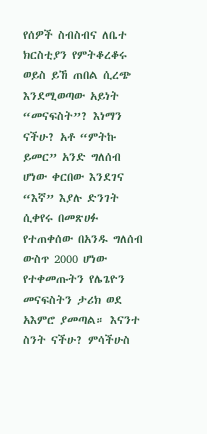የሰዎች ስብስብና ለቤተ ክርስቲያን የምትቆረቆሩ ወይስ ይኸ ጠበል ሲረጭ እንደሚወጣው አይነት “መናፍስት”? እነማን ናችሁ? አቶ “ምትኩ ይመር” አንድ ግለሰብ ሆነው ቀርበው እንደገና “እኛ” እያሉ ድንገት ሲቀየሩ በመጽሀፉ የተጠቀሰው በአንዱ ግለሰብ ውስጥ 2000 ሆነው የተቀመጡትን የሌጌዮን መናፍስትን ታሪክ ወደ አእምሮ ያመጣል። እናንተ ስንት ናችሁ? ምሳችሁስ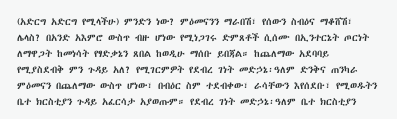(አድርግ አድርግ የሚላችሁ) ምንድን ነው? ምዕመናንን ማራበሽ፣ የሰውን ስብዕና ማቆሸሽ፣ ሌላስ? በአንድ አእምሮ ውስጥ ብዙ ሆነው የሚነጋገሩ ድምጸቶች ሲሰሙ በኢንተርኔት ጦርነት ለማዋጋት ከመነሳት የፃድቃኔን ጸበል ከወዲሁ ማሰቡ ይበጃል። ከጨለማው አደባባይ የሚያስደብቅ ምን ጉዳይ አለ? የሚገርምዎት የደብረ ገነት መድኃኔ፡ዓለም ድንቅና ጠንካራ ምዕመናን በጨለማው ውስጥ ሆነው፣ በብዕር ስም ተደብቀው፣ ራሳቸውን እየሰደቡ፣ የሚወዱትን ቤተ ክርስቲያን ጉዳይ አፈርሳታ አያወጡም። የደብረ ገነት መድኃኔ፡ዓለም ቤተ ክርስቲያን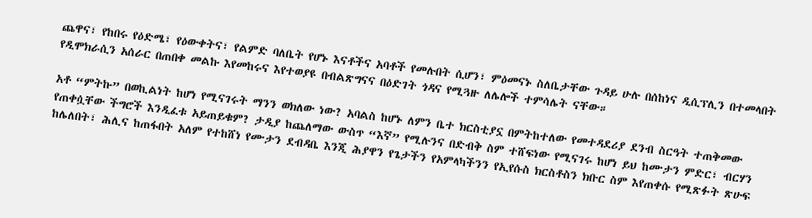ጨዋና፣ የከበሩ የዕድሜ፣ የዕውቀትና፣ የልምድ ባለቤት የሆኑ እናቶችና አባቶች የመሉበት ሲሆን፣ ምዕመናኑ ስለቤታቸው ጉዳይ ሁሉ በሰከነና ዲሲፕሊን በተመላበት የዲሞክራሲን አሰራር በጠበቀ መልኩ እየመከሩና እየተወያዩ በብልጽግናና በዕድገት ጎዳና የሚጓዙ ለሌሎች ተምሳሌት ናቸው።

አቶ “ምትኩ” በወኪልነት ከሆነ የሚናገሩት ማንን ወክለው ነው? አባልስ ከሆኑ ለምን ቤተ ክርስቲያኗ በምትከተለው የመተዳደሪያ ደንብ ስርዓት ተጠቅመው የጠቀሷቸው ችግሮች እንዲፈቱ አይጠይቁም? ታዲያ ከጨለማው ውስጥ “እኛ” የሚሉንና በድብቅ ስም ተሸፍነው የሚናገሩ ከሆነ ይህ ከሙታን ምድር፣ ብርሃን ከሌለበት፣ ሕሊና ከጠፋበት አለም የተከሸነ የሙታን ደብዳቤ እንጂ ሕያዋን የጌታችን የአምላካችንን የኢየሱስ ክርስቶስን ክቡር ስም እየጠቀሱ የሚጽፉት ጽሁፍ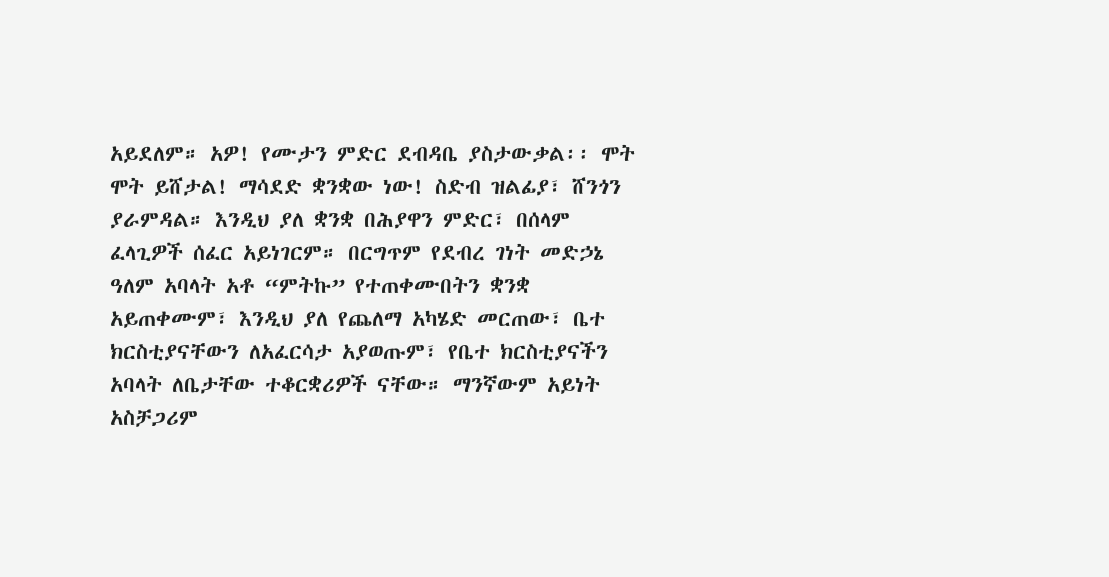አይደለም። አዎ! የሙታን ምድር ደብዳቤ ያስታውቃል፡፡ ሞት ሞት ይሸታል! ማሳደድ ቋንቋው ነው! ስድብ ዝልፊያ፣ ሸንጎን ያራምዳል። እንዲህ ያለ ቋንቋ በሕያዋን ምድር፣ በሰላም ፈላጊዎች ሰፈር አይነገርም። በርግጥም የደብረ ገነት መድኃኔ ዓለም አባላት አቶ “ምትኩ” የተጠቀሙበትን ቋንቋ አይጠቀሙም፣ እንዲህ ያለ የጨለማ አካሄድ መርጠው፣ ቤተ ክርስቲያናቸውን ለአፈርሳታ አያወጡም፣ የቤተ ክርስቲያናችን አባላት ለቤታቸው ተቆርቋሪዎች ናቸው። ማንኛውም አይነት አስቻጋሪም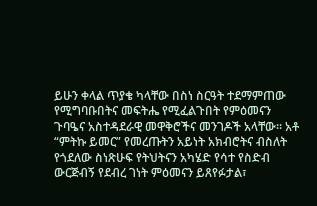ይሁን ቀላል ጥያቄ ካላቸው በስነ ስርዓት ተደማምጠው የሚግባቡበትና መፍትሔ የሚፈልጉበት የምዕመናን ጉባዔና አስተዳደራዊ መዋቅሮችና መንገዶች አላቸው። አቶ “ምትኩ ይመር” የመረጡትን አይነት አክብሮትና ብስለት የጎደለው ስነጽሁፍ የትህትናን አካሄድ የሳተ የስድብ ውርጅብኝ የደብረ ገነት ምዕመናን ይጸየፉታል፣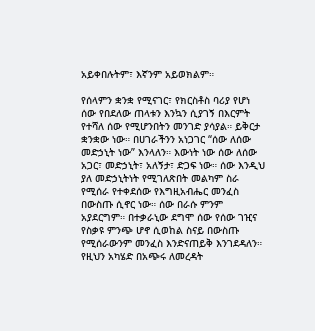አይቀበሉትም፣ እኛንም አይወክልም።

የሰላምን ቋንቋ የሚናገር፣ የክርስቶስ ባሪያ የሆነ ሰው የበደለው ጠላቱን እንኳን ሲያገኝ በእርምት የተሻለ ሰው የሚሆንበትን መንገድ ያሳያል። ይቅርታ ቋንቋው ነው። በሀገራችንን አነጋገር “ሰው ለሰው መድኃኒት ነው” እንላለን። እውነት ነው ሰው ለሰው አጋር፣ መድኃኒት፣ አለኝታ፣ ድጋፍ ነው። ሰው እንዲህ ያለ መድኃኒትነት የሚገለጽበት መልካም ስራ የሚሰራ የተቀደሰው የእግዚአብሔር መንፈስ በውስጡ ሲኖር ነው። ሰው በራሱ ምንም አያደርግም። በተቃራኒው ደግሞ ሰው የሰው ገዢና የስቃዩ ምንጭ ሆኖ ሲወከል ስናይ በውስጡ የሚሰራውንም መንፈስ እንድናጠይቅ እንገደዳለን። የዚህን አካሄድ በአጭሩ ለመረዳት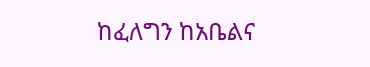ከፈለግን ከአቤልና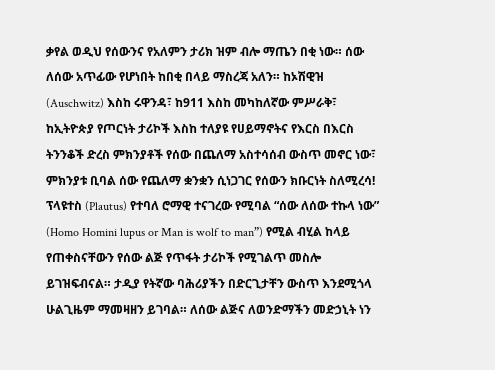ቃየል ወዲህ የሰውንና የአለምን ታሪክ ዝም ብሎ ማጤን በቂ ነው። ሰው ለሰው አጥፊው የሆነበት ከበቂ በላይ ማስረጃ አለን። ከኦሽዊዝ (Auschwitz) እስከ ሩዋንዳ፣ ከ911 እስከ መካከለኛው ምሥራቅ፣ ከኢትዮጵያ የጦርነት ታሪኮች እስከ ተለያዩ የሀይማኖትና የእርስ በእርስ ትንንቆች ድረስ ምክንያቶች የሰው በጨለማ አስተሳሰብ ውስጥ መኖር ነው፣ ምክንያቱ ቢባል ሰው የጨለማ ቋንቋን ሲነጋገር የሰውን ክቡርነት ስለሚረሳ! ፕላዩተስ (Plautus) የተባለ ሮማዊ ተናገረው የሚባል “ሰው ለሰው ተኩላ ነው” (Homo Homini lupus or Man is wolf to man”) የሚል ብሂል ከላይ የጠቀስናቸውን የሰው ልጅ የጥፋት ታሪኮች የሚገልጥ መስሎ ይገዝፍብናል። ታዲያ የትኛው ባሕሪያችን በድርጊታቸን ውስጥ እንደሚጎላ ሁልጊዜም ማመዛዘን ይገባል። ለሰው ልጅና ለወንድማችን መድኃኒት ነን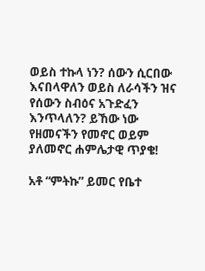ወይስ ተኩላ ነን? ሰውን ሲርበው እናበላዋለን ወይስ ለራሳችን ዝና የሰውን ስብዕና አጉድፈን እንጥላለን? ይኸው ነው የዘመናችን የመኖር ወይም ያለመኖር ሐምሌታዊ ጥያቄ!

አቶ “ምትኩ” ይመር የቤተ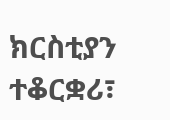ክርስቲያን ተቆርቋሪ፣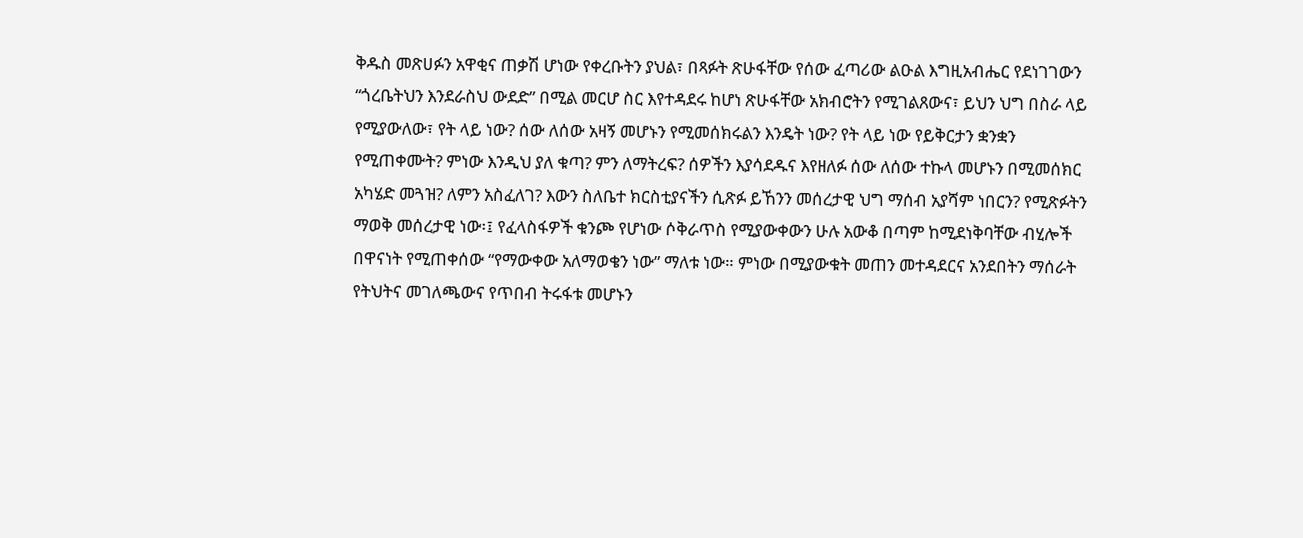ቅዱስ መጽሀፉን አዋቂና ጠቃሽ ሆነው የቀረቡትን ያህል፣ በጻፉት ጽሁፋቸው የሰው ፈጣሪው ልዑል እግዚአብሔር የደነገገውን “ጎረቤትህን እንደራስህ ውደድ” በሚል መርሆ ስር እየተዳደሩ ከሆነ ጽሁፋቸው አክብሮትን የሚገልጸውና፣ ይህን ህግ በስራ ላይ የሚያውለው፣ የት ላይ ነው? ሰው ለሰው አዛኝ መሆኑን የሚመሰክሩልን እንዴት ነው? የት ላይ ነው የይቅርታን ቋንቋን የሚጠቀሙት? ምነው እንዲህ ያለ ቁጣ? ምን ለማትረፍ? ሰዎችን እያሳደዱና እየዘለፉ ሰው ለሰው ተኩላ መሆኑን በሚመሰክር አካሄድ መጓዝ? ለምን አስፈለገ? እውን ስለቤተ ክርስቲያናችን ሲጽፉ ይኸንን መሰረታዊ ህግ ማሰብ አያሻም ነበርን? የሚጽፉትን ማወቅ መሰረታዊ ነው፡፤ የፈላስፋዎች ቁንጮ የሆነው ሶቅራጥስ የሚያውቀውን ሁሉ አውቆ በጣም ከሚደነቅባቸው ብሂሎች በዋናነት የሚጠቀሰው “የማውቀው አለማወቄን ነው” ማለቱ ነው። ምነው በሚያውቁት መጠን መተዳደርና አንደበትን ማሰራት የትህትና መገለጫውና የጥበብ ትሩፋቱ መሆኑን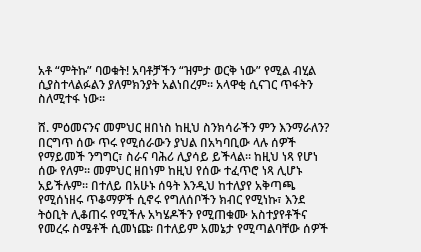አቶ “ምትኩ” ባወቁት! አባቶቻችን “ዝምታ ወርቅ ነው” የሚል ብሂል ሲያስተላልፉልን ያለምክንያት አልነበረም። አላዋቂ ሲናገር ጥፋትን ስለሚተፋ ነው።

ሸ. ምዕመናንና መምህር ዘበነስ ከዚህ ስንክሳራችን ምን እንማራለን?
በርግጥ ሰው ጥሩ የሚሰራውን ያህል በአካባቢው ላሉ ሰዎች የማይመች ንግግር፣ ስራና ባሕሪ ሊያሳይ ይችላል። ከዚህ ነጻ የሆነ ሰው የለም። መምህር ዘበነም ከዚህ የሰው ተፈጥሮ ነጻ ሊሆኑ አይችሉም። በተለይ በአሁኑ ሰዓት እንዲህ ከተለያየ አቅጣጫ የሚሰነዘሩ ጥቆማዎች ሲኖሩ የግለሰቦችን ክብር የሚነኩ፣ እንደ ትዕቢት ሊቆጠሩ የሚችሉ አካሄዶችን የሚጠቁሙ አስተያየቶችና የመረሩ ስሜቶች ሲመነጩ፡ በተለይም አመኔታ የሚጣልባቸው ሰዎች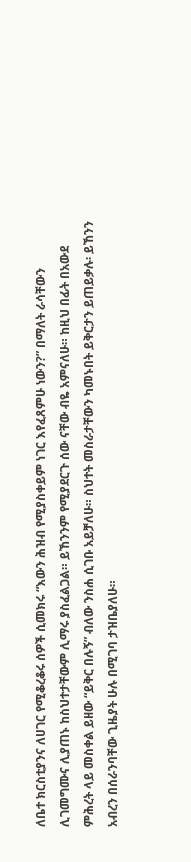ለቤተ ክርስቲያንና ለሀገር የሚቆረቆሩ ሰዎች ሲመክሩ “እውን ሕዝብ የሚያስቀይም ነገር እየፈጸምሁ ነውን?” በማለት ራሳቸውን ሊገመግሙና ሊያጠኑ ከስህተታቸውም ሊማሩ ያስፈልጋል። ይኸንንም የሚያደርጉ ሰው ናቸው ብዬ አምናለሁ። ከዚህ በፊት በአውደ ምሕረት ላይ መስቀል ይዘው “ይቅር በሉኝ” ብለው ንስሐ ሲገቡ አይቻለሁ። ስህተት መስራታቸውን ካመኑበት ይቅርታን ይጠይቃሉ፡ ይኸንን አብረን በሰራንባቸው ጊዜያት ሁሉ በሚገባ ታዝቤያለሁ።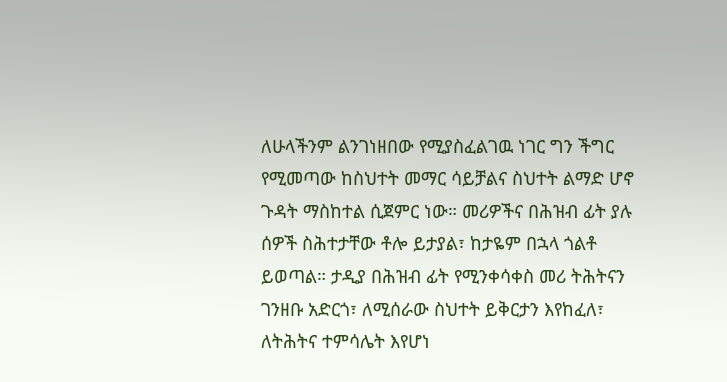ለሁላችንም ልንገነዘበው የሚያስፈልገዉ ነገር ግን ችግር የሚመጣው ከስህተት መማር ሳይቻልና ስህተት ልማድ ሆኖ ጉዳት ማስከተል ሲጀምር ነው። መሪዎችና በሕዝብ ፊት ያሉ ሰዎች ስሕተታቸው ቶሎ ይታያል፣ ከታዬም በኋላ ጎልቶ ይወጣል። ታዲያ በሕዝብ ፊት የሚንቀሳቀስ መሪ ትሕትናን ገንዘቡ አድርጎ፣ ለሚሰራው ስህተት ይቅርታን እየከፈለ፣ ለትሕትና ተምሳሌት እየሆነ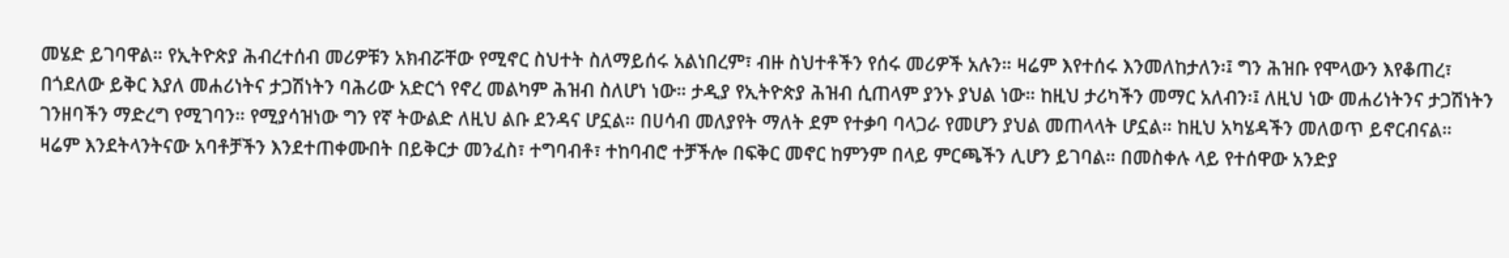መሄድ ይገባዋል። የኢትዮጵያ ሕብረተሰብ መሪዎቹን አክብሯቸው የሚኖር ስህተት ስለማይሰሩ አልነበረም፣ ብዙ ስህተቶችን የሰሩ መሪዎች አሉን። ዛሬም እየተሰሩ እንመለከታለን፡፤ ግን ሕዝቡ የሞላውን እየቆጠረ፣ በጎደለው ይቅር እያለ መሐሪነትና ታጋሽነትን ባሕሪው አድርጎ የኖረ መልካም ሕዝብ ስለሆነ ነው። ታዲያ የኢትዮጵያ ሕዝብ ሲጠላም ያንኑ ያህል ነው። ከዚህ ታሪካችን መማር አለብን፡፤ ለዚህ ነው መሐሪነትንና ታጋሽነትን ገንዘባችን ማድረግ የሚገባን። የሚያሳዝነው ግን የኛ ትውልድ ለዚህ ልቡ ደንዳና ሆኗል። በሀሳብ መለያየት ማለት ደም የተቃባ ባላጋራ የመሆን ያህል መጠላላት ሆኗል። ከዚህ አካሄዳችን መለወጥ ይኖርብናል። ዛሬም እንደትላንትናው አባቶቻችን እንደተጠቀሙበት በይቅርታ መንፈስ፣ ተግባብቶ፣ ተከባብሮ ተቻችሎ በፍቅር መኖር ከምንም በላይ ምርጫችን ሊሆን ይገባል። በመስቀሉ ላይ የተሰዋው አንድያ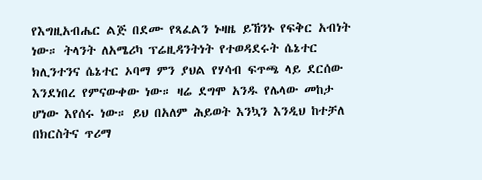የእግዚአብሔር ልጅ በደሙ የጻፈልን ኑዛዜ ይኸንኑ የፍቅር አብነት ነው። ትላንት ለአሜሪካ ፕሬዚዳንትነት የተወዳደሩት ሴኔተር ክሊንተንና ሴኔተር ኦባማ ምን ያህል የሃሳብ ፍጥጫ ላይ ደርሰው እንደነበረ የምናውቀው ነው። ዛሬ ደግሞ አንዱ የሌላው መከታ ሆነው እየሰሩ ነው። ይህ በአለም ሕይወት እንኳን እንዲህ ከተቻለ በክርስትና ጥሪማ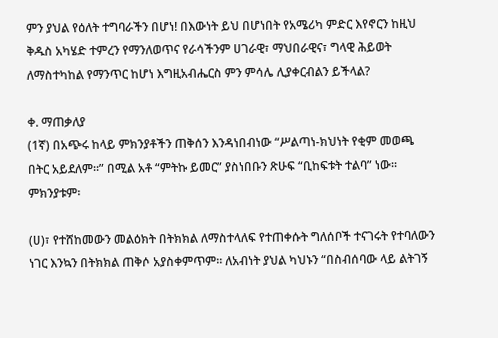ምን ያህል የዕለት ተግባራችን በሆነ! በእውነት ይህ በሆነበት የአሜሪካ ምድር እየኖርን ከዚህ ቅዱስ አካሄድ ተምረን የማንለወጥና የራሳችንም ሀገራዊ፣ ማህበራዊና፣ ግላዊ ሕይወት ለማስተካከል የማንጥር ከሆነ እግዚአብሔርስ ምን ምሳሌ ሊያቀርብልን ይችላል?

ቀ. ማጠቃለያ
(1ኛ) በአጭሩ ከላይ ምክንያቶችን ጠቅሰን እንዳነበብነው “ሥልጣነ-ክህነት የቂም መወጫ በትር አይደለም።” በሚል አቶ “ምትኩ ይመር” ያስነበቡን ጽሁፍ “ቢከፍቱት ተልባ” ነው። ምክንያቱም፡

(ሀ)፣ የተሸከመውን መልዕክት በትክክል ለማስተላለፍ የተጠቀሱት ግለሰቦች ተናገሩት የተባለውን ነገር እንኳን በትክክል ጠቅሶ አያስቀምጥም። ለአብነት ያህል ካህኑን “በስብሰባው ላይ ልትገኝ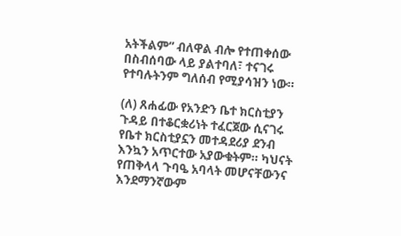አትችልም” ብለዋል ብሎ የተጠቀሰው በስብሰባው ላይ ያልተባለ፣ ተናገሩ የተባሉትንም ግለሰብ የሚያሳዝን ነው።

(ለ) ጸሐፊው የአንድን ቤተ ክርስቲያን ጉዳይ በተቆርቋሪነት ተፈርጀው ሲናገሩ የቤተ ክርስቲያኗን መተዳደሪያ ደንብ እንኳን አጥርተው አያውቁትም። ካህናት የጠቅላላ ጉባዔ አባላት መሆናቸውንና እንደማንኛውም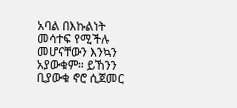አባል በእኩልነት መሳተፍ የሚችሉ መሆናቸውን እንኳን አያውቁም። ይኸንን ቢያውቁ ኖሮ ሲጀመር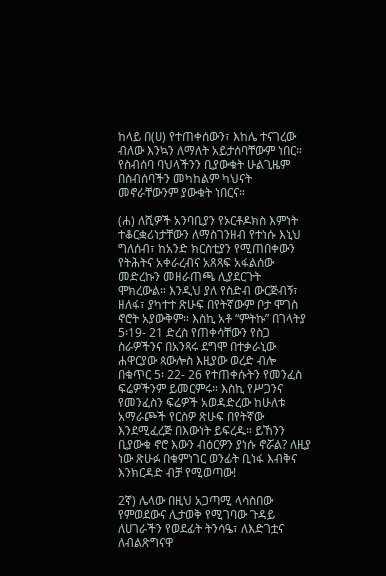ከላይ በ(ሀ) የተጠቀሰውን፣ እከሌ ተናገረው ብለው እንኳን ለማለት አይታሰባቸውም ነበር። የስብሰባ ባህላችንን ቢያውቁት ሁልጊዜም በስብሰባችን መካከልም ካህናት መኖራቸውንም ያውቁት ነበርና።

(ሐ) ለሺዎች አንባቢያን የኦርቶዶክስ እምነት ተቆርቋሪነታቸውን ለማስገንዘብ የተነሱ እኒህ ግለሰብ፣ ከአንድ ክርስቲያን የሚጠበቀውን የትሕትና አቀራረብና አጸጻፍ አፋልሰው መድረኩን መዘራጠጫ ሊያደርጉት ሞክረውል። እንዲህ ያለ የስድብ ውርጅብኝ፣ ዘለፋ፣ ያካተተ ጽሁፍ በየትኛውም ቦታ ሞገስ ኖሮት አያውቅም። እስኪ አቶ “ምትኩ” በገላትያ 5፡19- 21 ድረስ የጠቀሳቸውን የስጋ ስራዎችንና በአንጻሩ ደግሞ በተቃራኒው ሐዋርያው ጳውሎስ እዚያው ወረድ ብሎ በቁጥር 5፡ 22- 26 የተጠቀሱትን የመንፈስ ፍሬዎችንም ይመርምሩ። እስኪ የሥጋንና የመንፈስን ፍሬዎች አወዳድረው ከሁለቱ አማራጮች የርስዎ ጽሁፍ በየትኛው እንደሚፈረጅ በእውነት ይፍረዱ። ይኸንን ቢያውቁ ኖሮ እውን ብዕርዎን ያነሱ ኖሯል? ለዚያ ነው ጽሁፉ በቁምነገር ወንፊት ቢነፋ እብቅና እንክርዳድ ብቻ የሚወጣው!

2ኛ) ሌላው በዚህ አጋጣሚ ላሳስበው የምወደውና ሊታወቅ የሚገባው ጉዳይ ለሀገራችን የወደፊት ትንሳዔ፣ ለእድገቷና ለብልጽግናዋ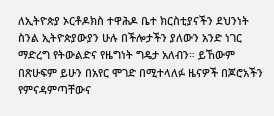ለኢትዮጵያ ኦርቶዶክስ ተዋሕዶ ቤተ ክርስቲያናችን ደህንነት ስንል ኢትዮጵያውያን ሁሉ በችሎታችን ያለውን አንድ ነገር ማድረግ የትውልድና የዜግነት ግዴታ አለብን። ይኸውም በጽሁፍም ይሁን በአየር ሞገድ በሚተላለፉ ዜናዎች በጆሮአችን የምናዳምጣቸውና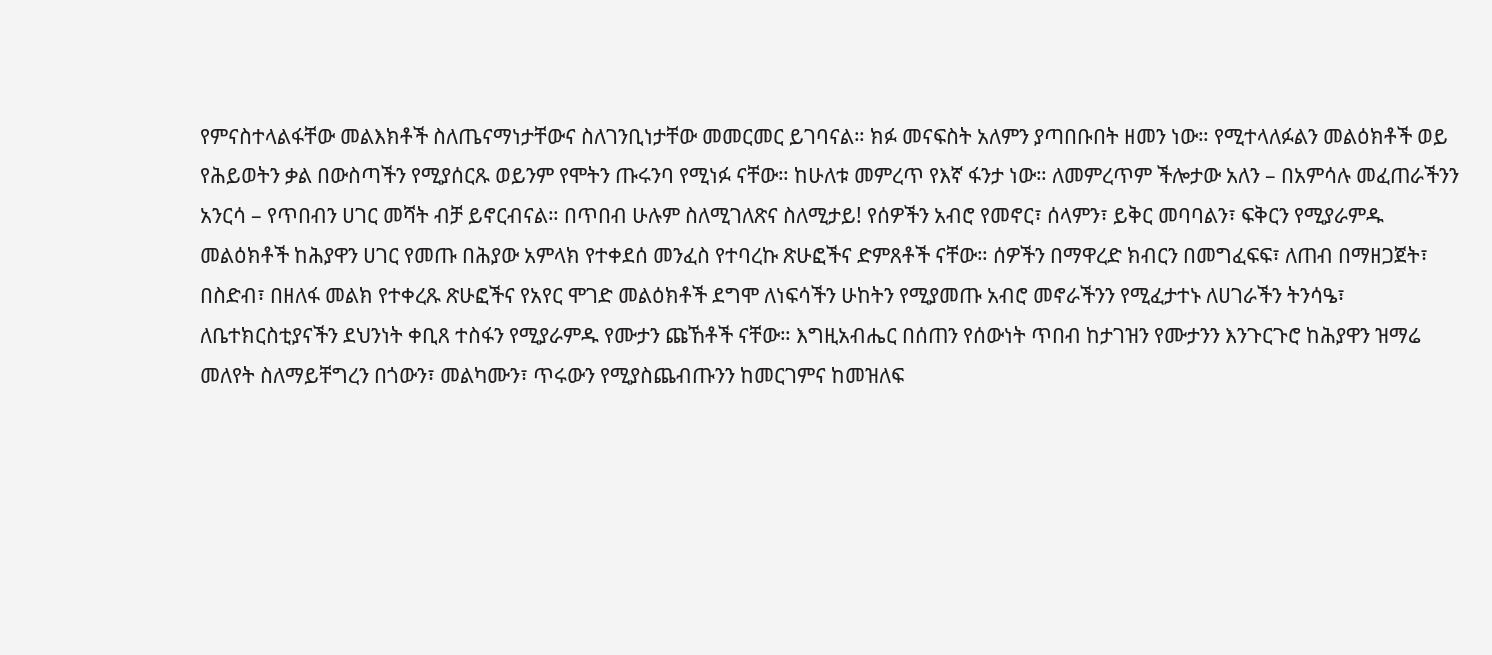የምናስተላልፋቸው መልእክቶች ስለጤናማነታቸውና ስለገንቢነታቸው መመርመር ይገባናል። ክፉ መናፍስት አለምን ያጣበቡበት ዘመን ነው። የሚተላለፉልን መልዕክቶች ወይ የሕይወትን ቃል በውስጣችን የሚያሰርጹ ወይንም የሞትን ጡሩንባ የሚነፉ ናቸው። ከሁለቱ መምረጥ የእኛ ፋንታ ነው። ለመምረጥም ችሎታው አለን – በአምሳሉ መፈጠራችንን አንርሳ – የጥበብን ሀገር መሻት ብቻ ይኖርብናል። በጥበብ ሁሉም ስለሚገለጽና ስለሚታይ! የሰዎችን አብሮ የመኖር፣ ሰላምን፣ ይቅር መባባልን፣ ፍቅርን የሚያራምዱ መልዕክቶች ከሕያዋን ሀገር የመጡ በሕያው አምላክ የተቀደሰ መንፈስ የተባረኩ ጽሁፎችና ድምጸቶች ናቸው። ሰዎችን በማዋረድ ክብርን በመግፈፍፍ፣ ለጠብ በማዘጋጀት፣ በስድብ፣ በዘለፋ መልክ የተቀረጹ ጽሁፎችና የአየር ሞገድ መልዕክቶች ደግሞ ለነፍሳችን ሁከትን የሚያመጡ አብሮ መኖራችንን የሚፈታተኑ ለሀገራችን ትንሳዔ፣ ለቤተክርስቲያናችን ደህንነት ቀቢጸ ተስፋን የሚያራምዱ የሙታን ጩኸቶች ናቸው። እግዚአብሔር በሰጠን የሰውነት ጥበብ ከታገዝን የሙታንን እንጉርጉሮ ከሕያዋን ዝማሬ መለየት ስለማይቸግረን በጎውን፣ መልካሙን፣ ጥሩውን የሚያስጨብጡንን ከመርገምና ከመዝለፍ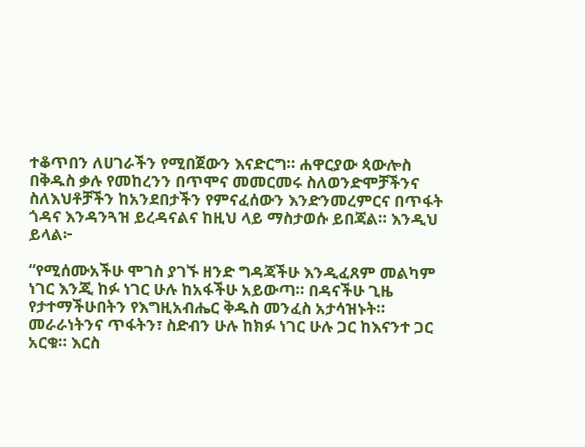ተቆጥበን ለሀገራችን የሚበጀውን እናድርግ። ሐዋርያው ጳውሎስ በቅዱስ ቃሉ የመከረንን በጥሞና መመርመሩ ስለወንድሞቻችንና ስለእህቶቻችን ከአንደበታችን የምናፈሰውን እንድንመረምርና በጥፋት ጎዳና እንዳንጓዝ ይረዳናልና ከዚህ ላይ ማስታወሱ ይበጃል። እንዲህ ይላል፦

“የሚሰሙአችሁ ሞገስ ያገኙ ዘንድ ግዳጃችሁ እንዲፈጸም መልካም ነገር እንጂ ከፉ ነገር ሁሉ ከአፋችሁ አይውጣ። በዳናችሁ ጊዜ የታተማችሁበትን የእግዚአብሔር ቅዱስ መንፈስ አታሳዝኑት። መራራነትንና ጥፋትን፣ ስድብን ሁሉ ከክፉ ነገር ሁሉ ጋር ከእናንተ ጋር አርቁ። እርስ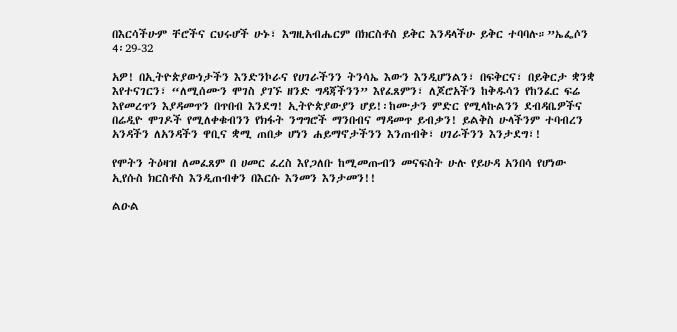በእርሳችሁም ቸሮችና ርህሩሆች ሁኑ፣ እግዚአብሔርም በክርስቶስ ይቅር እንዳላችሁ ይቅር ተባባሉ።”ኤፌሶን 4፡29-32

አዎ! በኢትዮጵያውነታችን እንድንኮራና የሀገራችንን ትንሳኤ እውን እንዲሆንልን፣ በፍቅርና፣ በይቅርታ ቋንቋ እየተናገርን፣ “ለሚሰሙን ሞገስ ያገኙ ዘንድ ግዳጃችንን” እየፈጸምን፣ ለጆሮአችን ከቅዱሳን የከንፈር ፍሬ እየመረጥን እያዳመጥን በጥበብ እንደግ! ኢትዮጵያውያን ሆይ!፡ከሙታን ምድር የሚላኩልንን ደብዳቤዎችና በሬዲዮ ሞገዶች የሚለቀቁብንን የክፋት ንግግሮች ማንበብና ማዳመጥ ይብቃን! ይልቅስ ሁላችንም ተባብረን አንዳችን ለአንዳችን ዋቢና ቋሚ ጠበቃ ሆነን ሐይማኖታችንን እንጠብቅ፣ ሀገራችንን እንታደግ፣!

የሞትን ትዕዛዝ ለመፈጸም በ ሀመር ፈረስ እየጋለቡ ከሚመጡብን መናፍስት ሁሉ የይሁዳ አንበሳ የሆነው ኢየሱስ ክርስቶስ እንዲጠብቀን በእርሱ እንመን እንታመን!!

ልዑል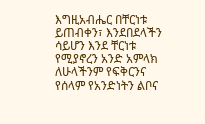እግዚአብሔር በቸርነቱ ይጠብቀን፣ እንደበደላችን ሳይሆን እንደ ቸርነቱ የሚያኖረን አንድ አምላክ ለሁላችንም የፍቅርንና የሰላም የአንድነትን ልቦና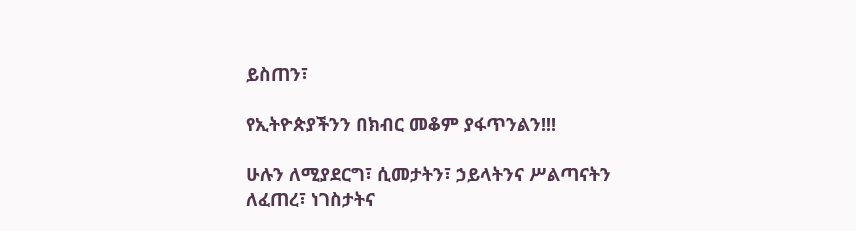ይስጠን፣

የኢትዮጵያችንን በክብር መቆም ያፋጥንልን!!!

ሁሉን ለሚያደርግ፣ ሲመታትን፣ ኃይላትንና ሥልጣናትን ለፈጠረ፣ ነገስታትና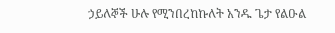ኃይለኞች ሁሉ የሚንበረከኩለት አንዱ ጌታ የልዑል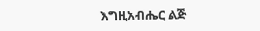እግዚአብሔር ልጅ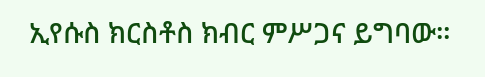ኢየሱስ ክርስቶስ ክብር ምሥጋና ይግባው።